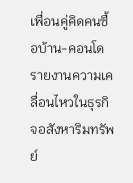เพื่อนคู่คิดคนซื้อบ้าน-คอนโด รายงานความเคลื่อนไหวในธุรกิจอสังหาริมทรัพย์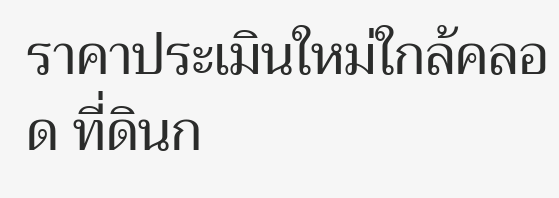ราคาประเมินใหม่ใกล้คลอด ที่ดินก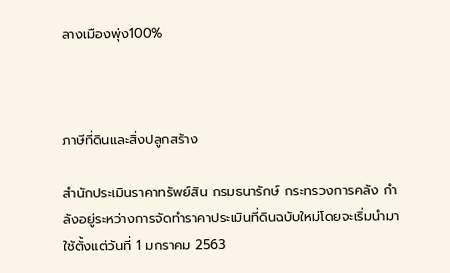ลางเมืองพุ่ง100%



ภาษีที่ดินและสิ่งปลูกสร้าง

สำนักประเมินราคาทรัพย์สิน กรมธนารักษ์ กระทรวงการคลัง กำลังอยู่ระหว่างการจัดทำราคาประเมินที่ดินฉบับใหม่โดยจะเริ่มนำมาใช้ตั้งแต่วันที่ 1 มกราคม 2563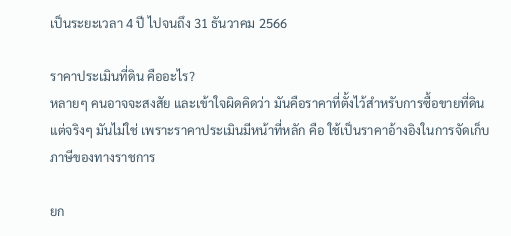เป็นระยะเวลา 4 ปี ไปจนถึง 31 ธันวาคม 2566

ราคาประเมินที่ดิน คืออะไร?
หลายๆ คนอาจจะสงสัย และเข้าใจผิดคิดว่า มันคือราคาที่ตั้งไว้สำหรับการซื้อขายที่ดิน แต่จริงๆ มันไม่ใช่ เพราะราคาประเมินมีหน้าที่หลัก คือ ใช้เป็นราคาอ้างอิงในการจัดเก็บภาษีของทางราชการ

ยก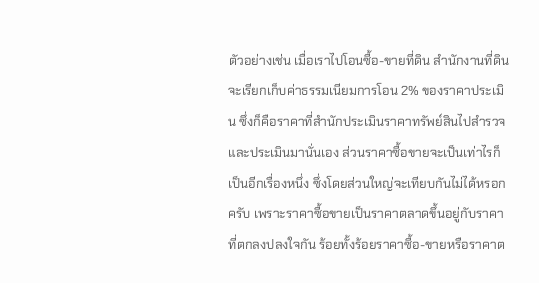ตัวอย่างเช่น เมื่อเราไปโอนซื้อ-ขายที่ดิน สำนักงานที่ดินจะเรียกเก็บค่าธรรมเนียมการโอน 2% ของราคาประเมิน ซึ่งก็คือราคาที่สำนักประเมินราคาทรัพย์สินไปสำรวจและประเมินมานั่นเอง ส่วนราคาซื้อขายจะเป็นเท่าไรก็เป็นอีกเรื่องหนึ่ง ซึ่งโดยส่วนใหญ่จะเทียบกันไม่ได้หรอกครับ เพราะราคาซื้อขายเป็นราคาตลาดขึ้นอยู่กับราคาที่ตกลงปลงใจกัน ร้อยทั้งร้อยราคาซื้อ-ขายหรือราคาต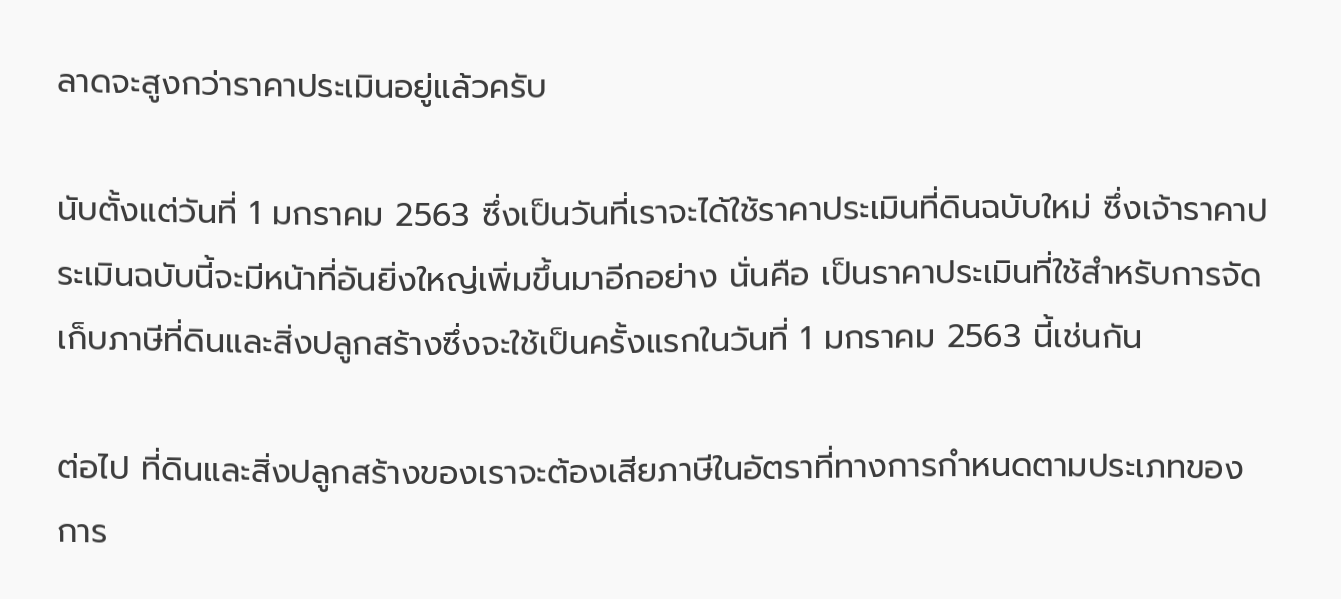ลาดจะสูงกว่าราคาประเมินอยู่แล้วครับ

นับตั้งแต่วันที่ 1 มกราคม 2563 ซึ่งเป็นวันที่เราจะได้ใช้ราคาประเมินที่ดินฉบับใหม่ ซึ่งเจ้าราคาประเมินฉบับนี้จะมีหน้าที่อันยิ่งใหญ่เพิ่มขึ้นมาอีกอย่าง นั่นคือ เป็นราคาประเมินที่ใช้สำหรับการจัดเก็บภาษีที่ดินและสิ่งปลูกสร้างซึ่งจะใช้เป็นครั้งแรกในวันที่ 1 มกราคม 2563 นี้เช่นกัน

ต่อไป ที่ดินและสิ่งปลูกสร้างของเราจะต้องเสียภาษีในอัตราที่ทางการกำหนดตามประเภทของการ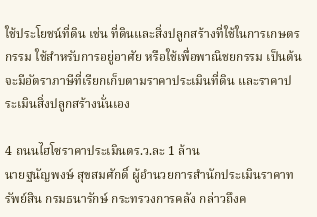ใช้ประโยชน์ที่ดิน เช่น ที่ดินและสิ่งปลูกสร้างที่ใช้ในการเกษตรกรรม ใช้สำหรับการอยู่อาศัย หรือใช้เพื่อพาณิชยกรรม เป็นต้น จะมีอัตราภาษีที่เรียกเก็บตามราคาประเมินที่ดิน และราคาประเมินสิ่งปลูกสร้างนั่นเอง

4 ถนนไฮโซราคาประเมินตร.ว.ละ 1 ล้าน
นายฐนัญพงษ์ สุขสมศักดิ์ ผู้อำนวยการสำนักประเมินราคาทรัพย์สิน กรมธนารักษ์ กระทรวงการคลัง กล่าวถึงค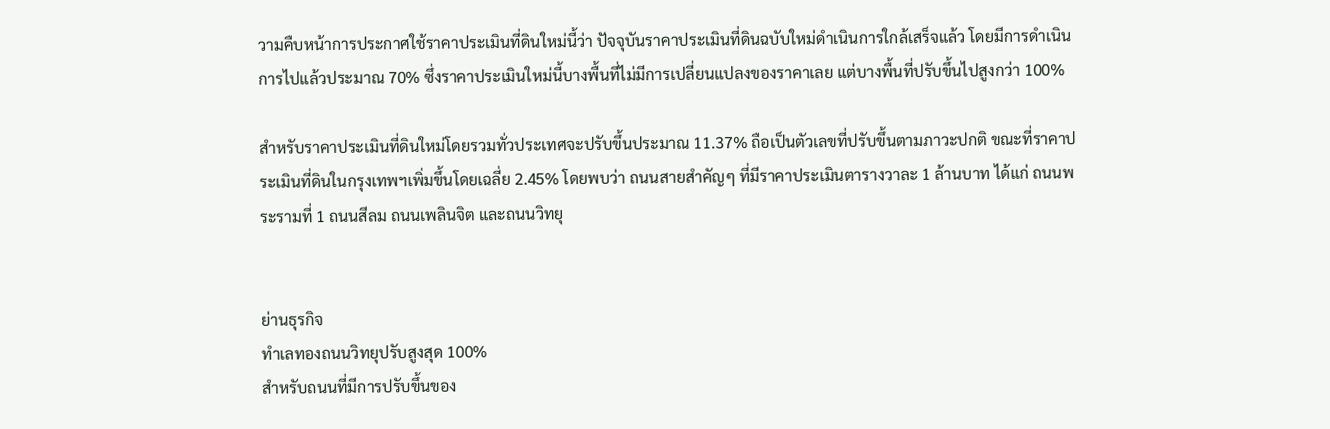วามคืบหน้าการประกาศใช้ราคาประเมินที่ดินใหม่นี้ว่า ปัจจุบันราคาประเมินที่ดินฉบับใหม่ดำเนินการใกล้เสร็จแล้ว โดยมีการดำเนินการไปแล้วประมาณ 70% ซึ่งราคาประเมินใหม่นี้บางพื้นที่ไม่มีการเปลี่ยนแปลงของราคาเลย แต่บางพื้นที่ปรับขึ้นไปสูงกว่า 100%

สำหรับราคาประเมินที่ดินใหม่โดยรวมทั่วประเทศจะปรับขึ้นประมาณ 11.37% ถือเป็นตัวเลขที่ปรับขึ้นตามภาวะปกติ ขณะที่ราคาประเมินที่ดินในกรุงเทพฯเพิ่มขึ้นโดยเฉลี่ย 2.45% โดยพบว่า ถนนสายสำคัญๆ ที่มีราคาประเมินตารางวาละ 1 ล้านบาท ได้แก่ ถนนพระรามที่ 1 ถนนสีลม ถนนเพลินจิต และถนนวิทยุ


ย่านธุรกิจ
ทำเลทองถนนวิทยุปรับสูงสุด 100%
สำหรับถนนที่มีการปรับขึ้นของ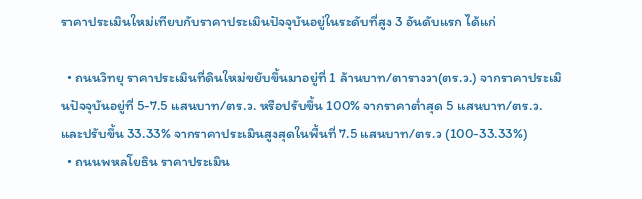ราคาประเมินใหม่เทียบกับราคาประเมินปัจจุบันอยู่ในระดับที่สูง 3 อันดับแรก ได้แก่

  • ถนนวิทยุ ราคาประเมินที่ดินใหม่ขยับขึ้นมาอยู่ที่ 1 ล้านบาท/ตารางวา(ตร.ว.) จากราคาประเมินปัจจุบันอยู่ที่ 5-7.5 แสนบาท/ตร.ว. หรือปรับขึ้น 100% จากราคาต่ำสุด 5 แสนบาท/ตร.ว. และปรับขึ้น 33.33% จากราคาประเมินสูงสุดในพื้นที่ 7.5 แสนบาท/ตร.ว (100-33.33%)
  • ถนนพหลโยธิน ราคาประเมิน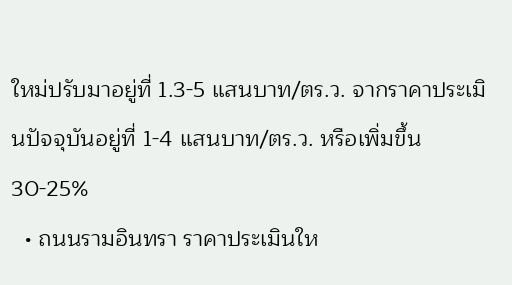ใหม่ปรับมาอยู่ที่ 1.3-5 แสนบาท/ตร.ว. จากราคาประเมินปัจจุบันอยู่ที่ 1-4 แสนบาท/ตร.ว. หรือเพิ่มขึ้น 30-25%
  • ถนนรามอินทรา ราคาประเมินให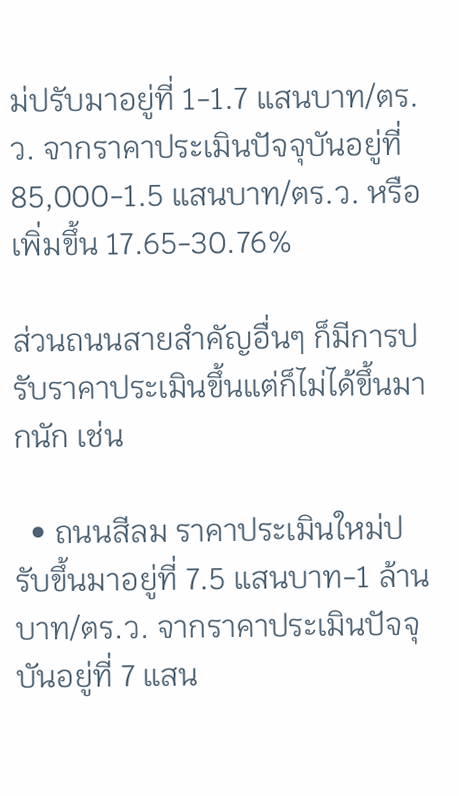ม่ปรับมาอยู่ที่ 1-1.7 แสนบาท/ตร.ว. จากราคาประเมินปัจจุบันอยู่ที่ 85,000-1.5 แสนบาท/ตร.ว. หรือเพิ่มขึ้น 17.65-30.76%

ส่วนถนนสายสำคัญอื่นๆ ก็มีการปรับราคาประเมินขึ้นแต่ก็ไม่ได้ขึ้นมากนัก เช่น

  • ถนนสีลม ราคาประเมินใหม่ปรับขึ้นมาอยู่ที่ 7.5 แสนบาท-1 ล้านบาท/ตร.ว. จากราคาประเมินปัจจุบันอยู่ที่ 7 แสน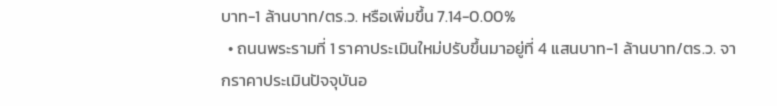บาท-1 ล้านบาท/ตร.ว. หรือเพิ่มขึ้น 7.14-0.00%
  • ถนนพระรามที่ 1 ราคาประเมินใหม่ปรับขึ้นมาอยู่ที่ 4 แสนบาท-1 ล้านบาท/ตร.ว. จากราคาประเมินปัจจุบันอ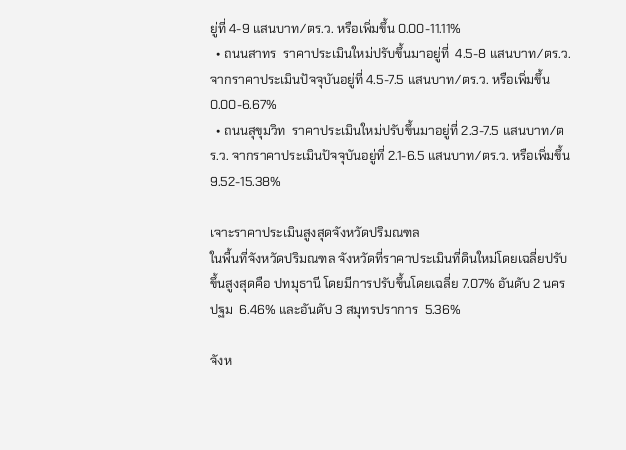ยู่ที่ 4-9 แสนบาท/ตร.ว. หรือเพิ่มขึ้น 0.00-11.11%
  • ถนนสาทร  ราคาประเมินใหม่ปรับขึ้นมาอยู่ที่  4.5-8 แสนบาท/ตร.ว. จากราคาประเมินปัจจุบันอยู่ที่ 4.5-7.5 แสนบาท/ตร.ว. หรือเพิ่มขึ้น 0.00-6.67%
  • ถนนสุขุมวิท  ราคาประเมินใหม่ปรับขึ้นมาอยู่ที่ 2.3-7.5 แสนบาท/ตร.ว. จากราคาประเมินปัจจุบันอยู่ที่ 2.1-6.5 แสนบาท/ตร.ว. หรือเพิ่มขึ้น 9.52-15.38%

เจาะราคาประเมินสูงสุดจังหวัดปริมณฑล
ในพื้นที่จังหวัดปริมณฑล จังหวัดที่ราคาประเมินที่ดินใหม่โดยเฉลี่ยปรับขึ้นสูงสุดคือ ปทมุธานี โดยมีการปรับขึ้นโดยเฉลี่ย 7.07% อันดับ 2 นครปฐม  6.46% และอันดับ 3 สมุทรปราการ  5.36%

จังห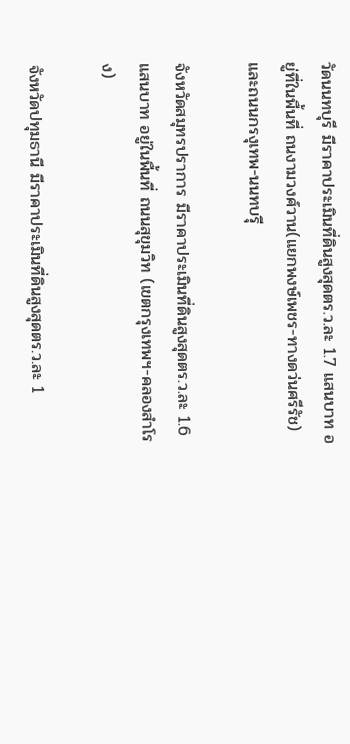วัดนนทบุรี มีราคาประเมินที่ดินสูงสุดตร.ว.ละ 1.7 แสนบาท อยู่ที่ในพื้นที่ ถนงามวงศ์วาน(แยกพงษ์เพชร-ทางดว่นศรีรัช) และถนนกรงุเทพ-นนทบรุี

จังหวัดสมุทรปราการ มีราคาประเมินที่ดินสูงสุดตร.ว.ละ 1.6 แสนบาท อยู่ในพื้นที่ ถนนสุขุมวิท (เขตกรุงเทพฯ-คลองสำโรง)

จังหวัดปทุมธานี มีราคาประเมินที่ดินสูงสุดตร.ว.ละ 1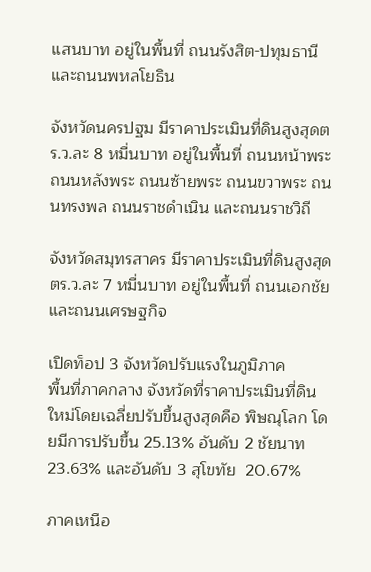แสนบาท อยู่ในพื้นที่ ถนนรังสิต-ปทุมธานี และถนนพหลโยธิน

จังหวัดนครปฐม มีราคาประเมินที่ดินสูงสุดตร.ว.ละ 8 หมื่นบาท อยู่ในพื้นที่ ถนนหน้าพระ ถนนหลังพระ ถนนซ้ายพระ ถนนขวาพระ ถนนทรงพล ถนนราชดำเนิน และถนนราชวิถี

จังหวัดสมุทรสาคร มีราคาประเมินที่ดินสูงสุดตร.ว.ละ 7 หมื่นบาท อยู่ในพื้นที่ ถนนเอกชัย และถนนเศรษฐกิจ

เปิดท็อป 3 จังหวัดปรับแรงในภูมิภาค
พื้นที่ภาคกลาง จังหวัดที่ราคาประเมินที่ดินใหม่โดยเฉลี่ยปรับขึ้นสูงสุดคือ พิษณุโลก โดยมีการปรับขึ้น 25.13% อันดับ 2 ชัยนาท  23.63% และอันดับ 3 สุโขทัย  20.67%

ภาคเหนือ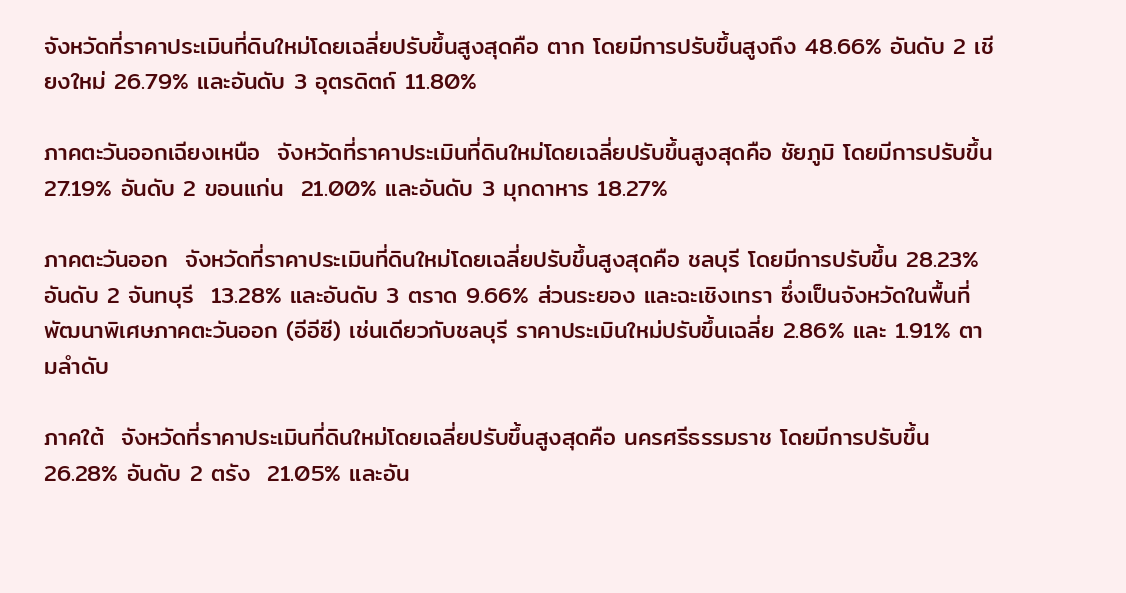จังหวัดที่ราคาประเมินที่ดินใหม่โดยเฉลี่ยปรับขึ้นสูงสุดคือ ตาก โดยมีการปรับขึ้นสูงถึง 48.66% อันดับ 2 เชียงใหม่ 26.79% และอันดับ 3 อุตรดิตถ์ 11.80%

ภาคตะวันออกเฉียงเหนือ  จังหวัดที่ราคาประเมินที่ดินใหม่โดยเฉลี่ยปรับขึ้นสูงสุดคือ ชัยภูมิ โดยมีการปรับขึ้น 27.19% อันดับ 2 ขอนแก่น  21.00% และอันดับ 3 มุกดาหาร 18.27%

ภาคตะวันออก  จังหวัดที่ราคาประเมินที่ดินใหม่โดยเฉลี่ยปรับขึ้นสูงสุดคือ ชลบุรี โดยมีการปรับขึ้น 28.23% อันดับ 2 จันทบุรี  13.28% และอันดับ 3 ตราด 9.66% ส่วนระยอง และฉะเชิงเทรา ซึ่งเป็นจังหวัดในพื้นที่พัฒนาพิเศษภาคตะวันออก (อีอีซี) เช่นเดียวกับชลบุรี ราคาประเมินใหม่ปรับขึ้นเฉลี่ย 2.86% และ 1.91% ตามลำดับ

ภาคใต้  จังหวัดที่ราคาประเมินที่ดินใหม่โดยเฉลี่ยปรับขึ้นสูงสุดคือ นครศรีธรรมราช โดยมีการปรับขึ้น 26.28% อันดับ 2 ตรัง  21.05% และอัน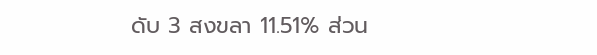ดับ 3 สงขลา 11.51% ส่วน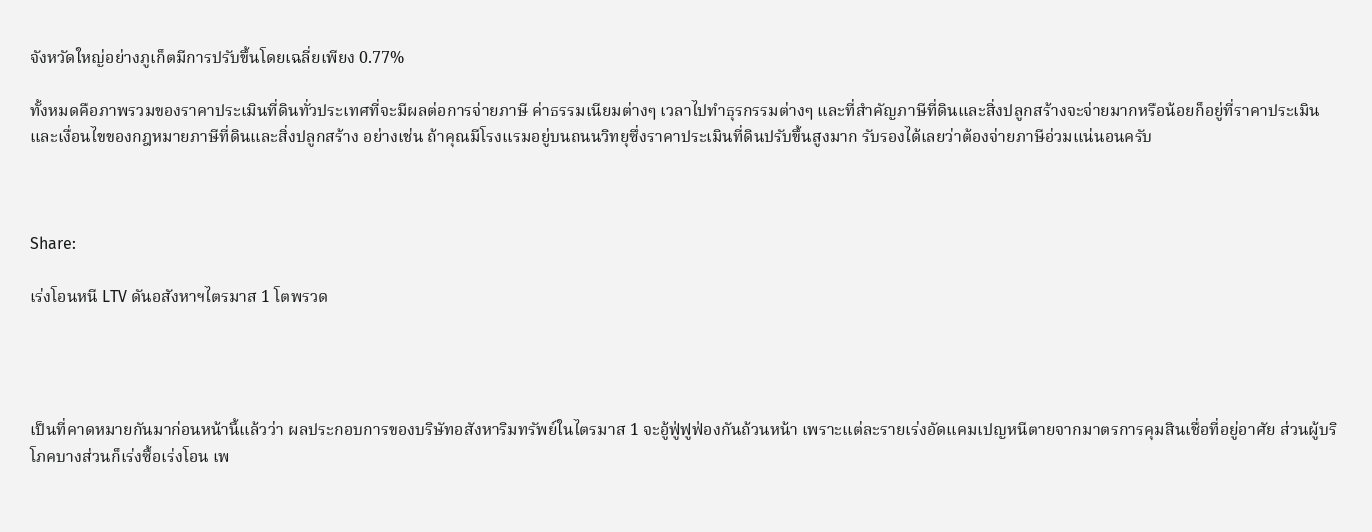จังหวัดใหญ่อย่างภูเก็ตมีการปรับขึ้นโดยเฉลี่ยเพียง 0.77%

ทั้งหมดคือภาพรวมของราคาประเมินที่ดินทั่วประเทศที่จะมีผลต่อการจ่ายภาษี ค่าธรรมเนียมต่างๆ เวลาไปทำธุรกรรมต่างๆ และที่สำคัญภาษีที่ดินและสิ่งปลูกสร้างจะจ่ายมากหรือน้อยก็อยู่ที่ราคาประเมิน และเงื่อนไขของกฎหมายภาษีที่ดินและสิ่งปลูกสร้าง อย่างเช่น ถ้าคุณมีโรงแรมอยู่บนถนนวิทยุซึ่งราคาประเมินที่ดินปรับขึ้นสูงมาก รับรองได้เลยว่าต้องจ่ายภาษีอ่วมแน่นอนครับ



Share:

เร่งโอนหนี LTV ดันอสังหาฯไตรมาส 1 โตพรวด




เป็นที่คาดหมายกันมาก่อนหน้านี้แล้วว่า ผลประกอบการของบริษัทอสังหาริมทรัพย์ในไตรมาส 1 จะอู้ฟู่ฟูฟ่องกันถ้วนหน้า เพราะแต่ละรายเร่งอัดแคมเปญหนีตายจากมาตรการคุมสินเชื่อที่อยู่อาศัย ส่วนผู้บริโภคบางส่วนก็เร่งซื้อเร่งโอน เพ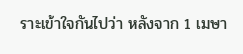ราะเข้าใจกันไปว่า หลังจาก 1 เมษา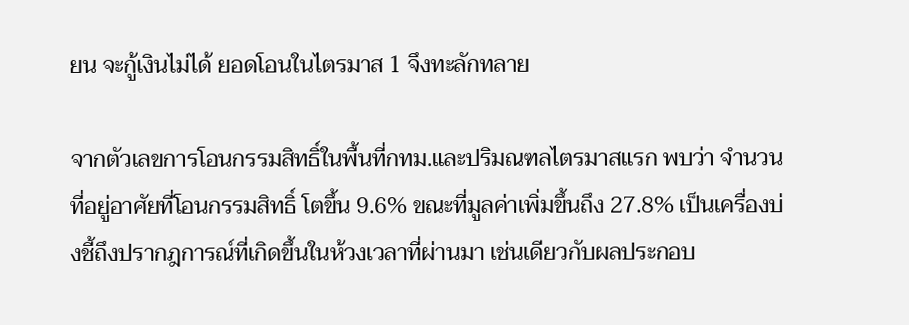ยน จะกู้เงินไม่ได้ ยอดโอนในไตรมาส 1 จึงทะลักทลาย

จากตัวเลขการโอนกรรมสิทธิ์ในพื้นที่กทม.และปริมณฑลไตรมาสแรก พบว่า จำนวนที่อยู่อาศัยที่โอนกรรมสิทธิ์ โตขึ้น 9.6% ขณะที่มูลค่าเพิ่มขึ้นถึง 27.8% เป็นเครื่องบ่งชี้ถึงปรากฎการณ์ที่เกิดขึ้นในห้วงเวลาที่ผ่านมา เช่นเดียวกับผลประกอบ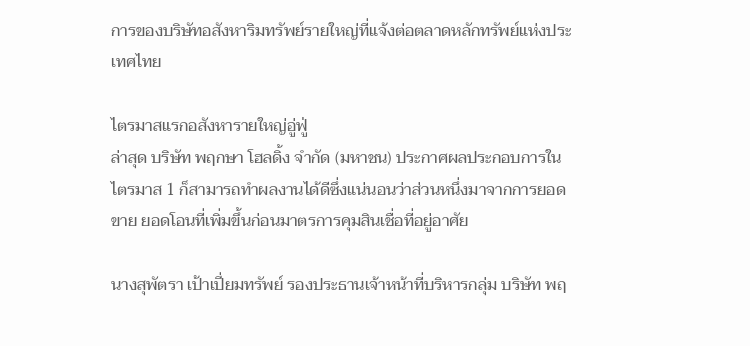การของบริษัทอสังหาริมทรัพย์รายใหญ่ที่แจ้งต่อตลาดหลักทรัพย์แห่งประเทศไทย

ไตรมาสแรกอสังหารายใหญ่อู่ฟู่
ล่าสุด บริษัท พฤกษา โฮลดิ้ง จำกัด (มหาชน) ประกาศผลประกอบการในไตรมาส 1 ก็สามารถทำผลงานได้ดีซึ่งแน่นอนว่าส่วนหนึ่งมาจากการยอดขาย ยอดโอนที่เพิ่มขึ้นก่อนมาตรการคุมสินเชื่อที่อยู่อาศัย

นางสุพัตรา เป้าเปี่ยมทรัพย์ รองประธานเจ้าหน้าที่บริหารกลุ่ม บริษัท พฤ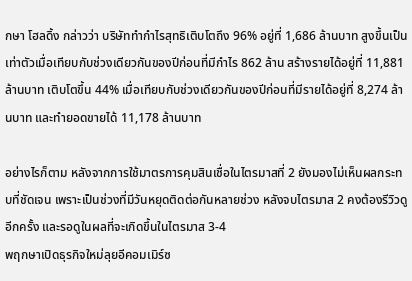กษา โฮลดิ้ง กล่าวว่า บริษัททำกำไรสุทธิเติบโตถึง 96% อยู่ที่ 1,686 ล้านบาท สูงขึ้นเป็นเท่าตัวเมื่อเทียบกับช่วงเดียวกันของปีก่อนที่มีกำไร 862 ล้าน สร้างรายได้อยู่ที่ 11,881 ล้านบาท เติบโตขึ้น 44% เมื่อเทียบกับช่วงเดียวกันของปีก่อนที่มีรายได้อยู่ที่ 8,274 ล้านบาท และทำยอดขายได้ 11,178 ล้านบาท

อย่างไรก็ตาม หลังจากการใช้มาตรการคุมสินเชื่อในไตรมาสที่ 2 ยังมองไม่เห็นผลกระทบที่ชัดเจน เพราะเป็นช่วงที่มีวันหยุดติดต่อกันหลายช่วง หลังจบไตรมาส 2 คงต้องรีวิวดูอีกครั้ง และรอดูในผลที่จะเกิดขึ้นในไตรมาส 3-4
พฤกษาเปิดธุรกิจใหม่ลุยอีคอมเมิร์ซ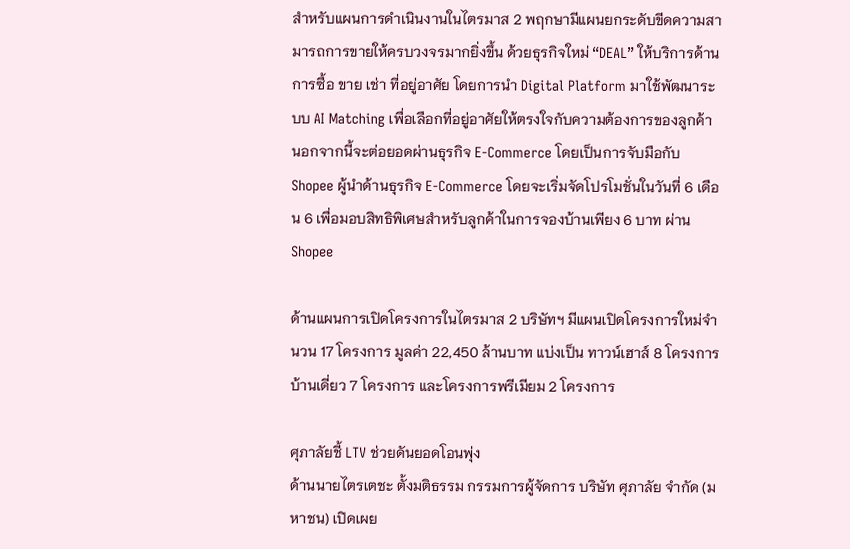สำหรับแผนการดำเนินงานในไตรมาส 2 พฤกษามีแผนยกระดับขีดความสามารถการขายให้ครบวงจรมากยิ่งขึ้น ด้วยธุรกิจใหม่ “DEAL” ให้บริการด้านการซื้อ ขาย เช่า ที่อยู่อาศัย โดยการนำ Digital Platform มาใช้พัฒนาระบบ AI Matching เพื่อเลือกที่อยู่อาศัยให้ตรงใจกับความต้องการของลูกค้า นอกจากนี้จะต่อยอดผ่านธุรกิจ E-Commerce โดยเป็นการจับมือกับ Shopee ผู้นำด้านธุรกิจ E-Commerce โดยจะเริ่มจัดโปรโมชั่นในวันที่ 6 เดือน 6 เพื่อมอบสิทธิพิเศษสำหรับลูกค้าในการจองบ้านเพียง 6 บาท ผ่าน Shopee

ด้านแผนการเปิดโครงการในไตรมาส 2 บริษัทฯ มีแผนเปิดโครงการใหม่จำนวน 17 โครงการ มูลค่า 22,450 ล้านบาท แบ่งเป็น ทาวน์เฮาส์ 8 โครงการ บ้านเดี่ยว 7 โครงการ และโครงการพรีเมียม 2 โครงการ

ศุภาลัยชี้ LTV ช่วยดันยอดโอนพุ่ง
ด้านนายไตรเตชะ ตั้งมติธรรม กรรมการผู้จัดการ บริษัท ศุภาลัย จำกัด (มหาชน) เปิดเผย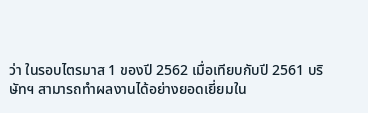ว่า ในรอบไตรมาส 1 ของปี 2562 เมื่อเทียบกับปี 2561 บริษัทฯ สามารถทำผลงานได้อย่างยอดเยี่ยมใน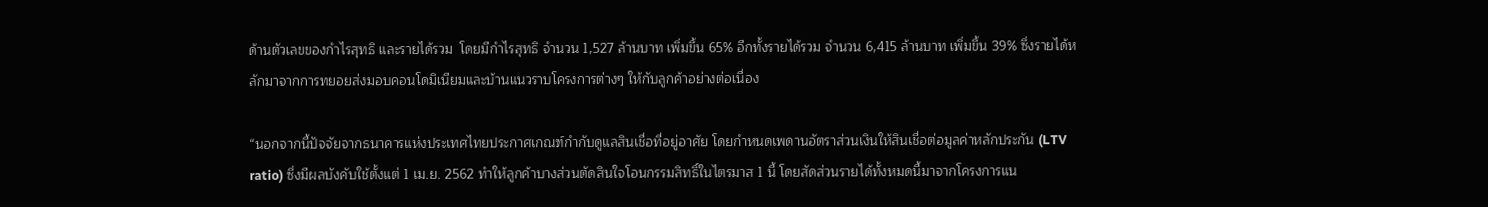ด้านตัวเลขของกำไรสุทธิ และรายได้รวม  โดยมีกำไรสุทธิ จำนวน 1,527 ล้านบาท เพิ่มขึ้น 65% อีกทั้งรายได้รวม จำนวน 6,415 ล้านบาท เพิ่มขึ้น 39% ซึ่งรายได้หลักมาจากการทยอยส่งมอบคอนโดมิเนียมและบ้านแนวราบโครงการต่างๆ ให้กับลูกค้าอย่างต่อเนื่อง

“นอกจากนี้ปัจจัยจากธนาคารแห่งประเทศไทยประกาศเกณฑ์กำกับดูแลสินเชื่อที่อยู่อาศัย โดยกำหนดเพดานอัตราส่วนเงินให้สินเชื่อต่อมูลค่าหลักประกัน (LTV ratio) ซึ่งมีผลบังคับใช้ตั้งแต่ 1 เม.ย. 2562 ทำให้ลูกค้าบางส่วนตัดสินใจโอนกรรมสิทธิ์ในไตรมาส 1 นี้ โดยสัดส่วนรายได้ทั้งหมดนี้มาจากโครงการแน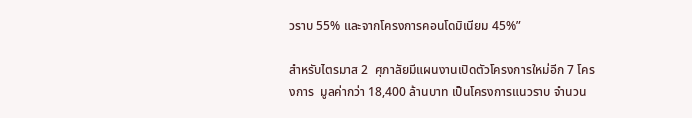วราบ 55% และจากโครงการคอนโดมิเนียม 45%”

สำหรับไตรมาส 2  ศุภาลัยมีแผนงานเปิดตัวโครงการใหม่อีก 7 โครงการ  มูลค่ากว่า 18,400 ล้านบาท เป็นโครงการแนวราบ จำนวน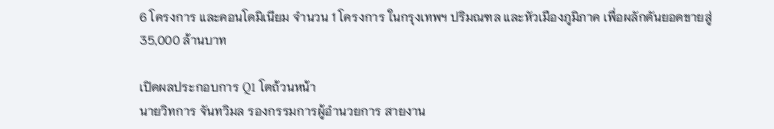6 โครงการ และคอนโดมิเนียม จำนวน 1 โครงการ ในกรุงเทพฯ ปริมณฑล และหัวเมืองภูมิภาค เพื่อผลักดันยอดขายสู่ 35,000 ล้านบาท

เปิดผลประกอบการ Q1 โตถ้วนหน้า
นายวิทการ จันทวิมล รองกรรมการผู้อำนวยการ สายงาน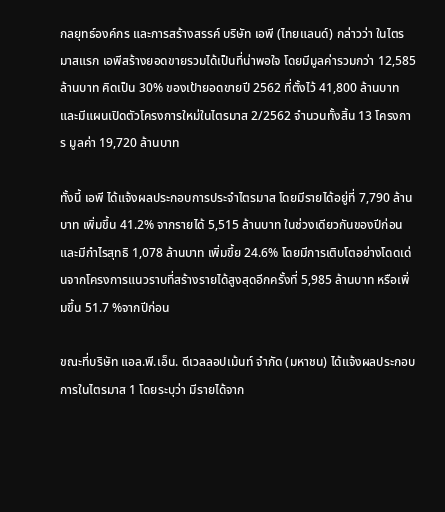กลยุทธ์องค์กร และการสร้างสรรค์ บริษัท เอพี (ไทยแลนด์) กล่าวว่า ในไตรมาสแรก เอพีสร้างยอดขายรวมได้เป็นที่น่าพอใจ โดยมีมูลค่ารวมกว่า 12,585 ล้านบาท คิดเป็น 30% ของเป้ายอดขายปี 2562 ที่ตั้งไว้ 41,800 ล้านบาท และมีแผนเปิดตัวโครงการใหม่ในไตรมาส 2/2562 จำนวนทั้งสิ้น 13 โครงการ มูลค่า 19,720 ล้านบาท

ทั้งนี้ เอพี ได้แจ้งผลประกอบการประจำไตรมาส โดยมีรายได้อยู่ที่ 7,790 ล้านบาท เพิ่มขึ้น 41.2% จากรายได้ 5,515 ล้านบาท ในช่วงเดียวกันของปีก่อน และมีกำไรสุทธิ 1,078 ล้านบาท เพิ่มขึ้ย 24.6% โดยมีการเติบโตอย่างโดดเด่นจากโครงการแนวราบที่สร้างรายได้สูงสุดอีกครั้งที่ 5,985 ล้านบาท หรือเพิ่มขึ้น 51.7 %จากปีก่อน

ขณะที่บริษัท แอล.พี.เอ็น. ดีเวลลอปเม้นท์ จำกัด (มหาชน) ได้แจ้งผลประกอบการในไตรมาส 1 โดยระบุว่า มีรายได้จาก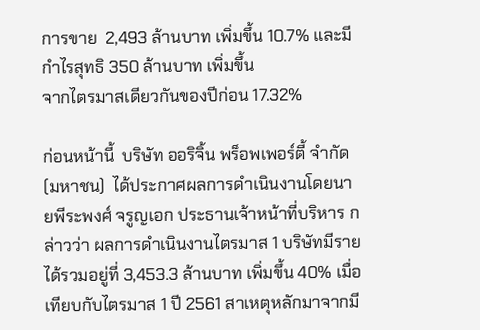การขาย  2,493 ล้านบาท เพิ่มขึ้น 10.7% และมีกำไรสุทธิ 350 ล้านบาท เพิ่มขึ้น
จากไตรมาสเดียวกันของปีก่อน 17.32%

ก่อนหน้านี้  บริษัท ออริจิ้น พร็อพเพอร์ตี้ จำกัด (มหาชน)  ได้ประกาศผลการดำเนินงานโดยนายพีระพงศ์ จรูญเอก ประธานเจ้าหน้าที่บริหาร กล่าวว่า ผลการดำเนินงานไตรมาส 1 บริษัทมีรายได้รวมอยู่ที่ 3,453.3 ล้านบาท เพิ่มขึ้น 40% เมื่อเทียบกับไตรมาส 1 ปี 2561 สาเหตุหลักมาจากมี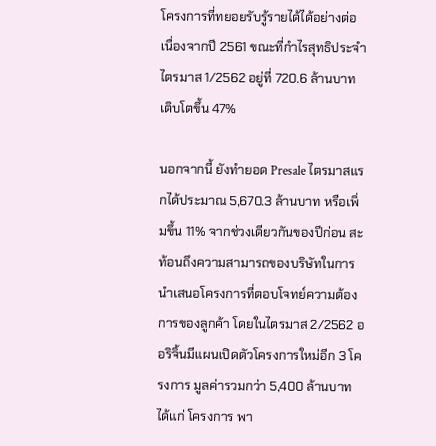โครงการที่ทยอยรับรู้รายได้ได้อย่างต่อเนื่องจากปี 2561 ขณะที่กำไรสุทธิประจำไตรมาส 1/2562 อยู่ที่ 720.6 ล้านบาท เติบโตขึ้น 47%

นอกจากนี้ ยังทำยอด Presale ไตรมาสแรกได้ประมาณ 5,670.3 ล้านบาท หรือเพิ่มขึ้น 11% จากช่วงเดียวกันของปีก่อน สะท้อนถึงความสามารถของบริษัทในการนำเสนอโครงการที่ตอบโจทย์ความต้องการของลูกค้า โดยในไตรมาส 2/2562 ออริจิ้นมีแผนเปิดตัวโครงการใหม่อีก 3 โครงการ มูลค่ารวมกว่า 5,400 ล้านบาท ได้แก่ โครงการ พา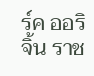ร์ค ออริจิ้น ราช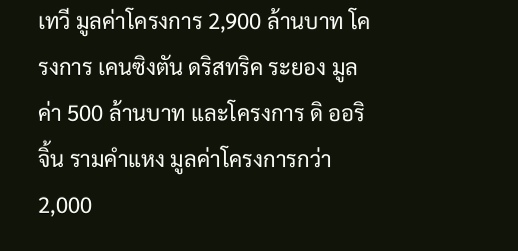เทวี มูลค่าโครงการ 2,900 ล้านบาท โครงการ เคนซิงตัน ดริสทริค ระยอง มูลค่า 500 ล้านบาท และโครงการ ดิ ออริจิ้น รามคำแหง มูลค่าโครงการกว่า 2,000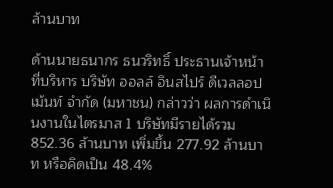ล้านบาท

ด้านนายธนากร ธนวริทธิ์ ประธานเจ้าหน้าที่บริหาร บริษัท ออลล์ อินสไปร์ ดีเวลลอปเม้นท์ จำกัด (มหาชน) กล่าวว่า ผลการดำเนินงานในไตรมาส 1 บริษัทมีรายได้รวม  852.36 ล้านบาท เพิ่มขึ้น 277.92 ล้านบาท หรือคิดเป็น 48.4%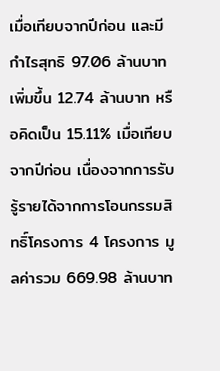เมื่อเทียบจากปีก่อน และมีกำไรสุทธิ 97.06 ล้านบาท เพิ่มขึ้น 12.74 ล้านบาท หรือคิดเป็น 15.11% เมื่อเทียบจากปีก่อน เนื่องจากการรับรู้รายได้จากการโอนกรรมสิทธิ์โครงการ 4 โครงการ มูลค่ารวม 669.98 ล้านบาท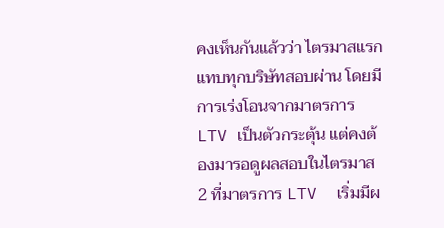คงเห็นกันแล้วว่า ไตรมาสแรกแทบทุกบริษัทสอบผ่าน โดยมีการเร่งโอนจากมาตรการ LTV เป็นตัวกระตุ้น แต่คงต้องมารอดูผลสอบในไตรมาส 2 ที่มาตรการ LTV  เริ่มมีผ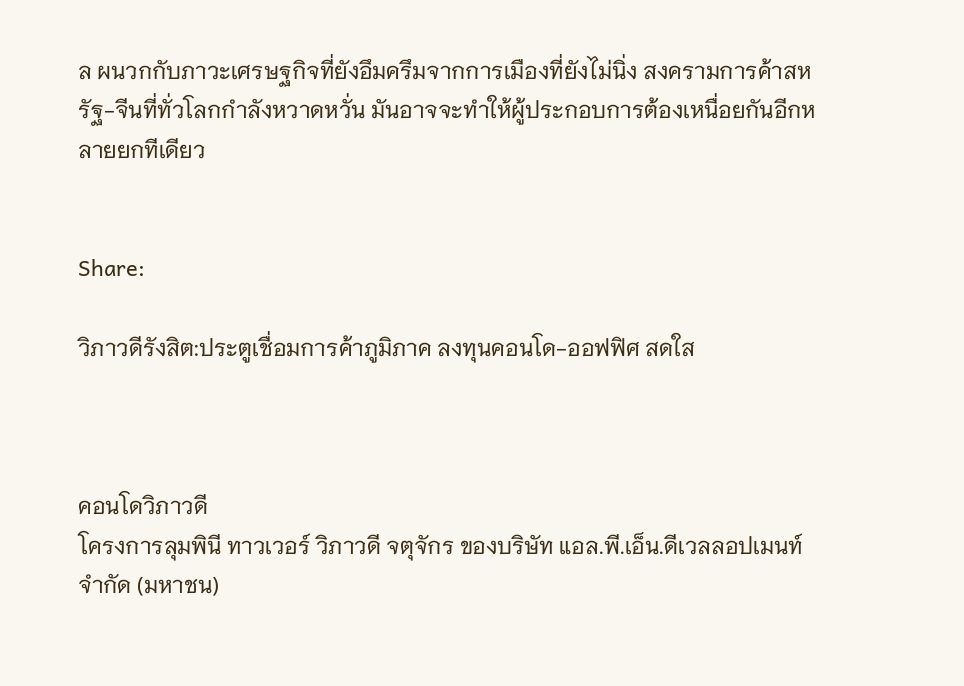ล ผนวกกับภาวะเศรษฐกิจที่ยังอึมครึมจากการเมืองที่ยังไม่นิ่ง สงครามการค้าสหรัฐ-จีนที่ทั่วโลกกำลังหวาดหวั่น มันอาจจะทำให้ผู้ประกอบการต้องเหนื่อยกันอีกหลายยกทีเดียว


Share:

วิภาวดีรังสิต:ประตูเชื่อมการค้าภูมิภาค ลงทุนคอนโด-ออฟฟิศ สดใส



คอนโดวิภาวดี
โครงการลุมพินี ทาวเวอร์ วิภาวดี จตุจักร ของบริษัท แอล.พี.เอ็น.ดีเวลลอปเมนท์ จำกัด (มหาชน)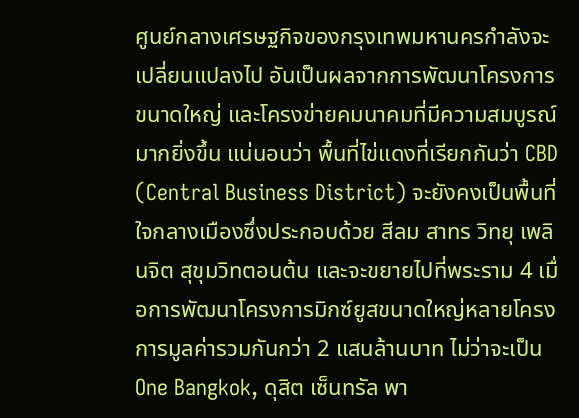ศูนย์กลางเศรษฐกิจของกรุงเทพมหานครกำลังจะเปลี่ยนแปลงไป อันเป็นผลจากการพัฒนาโครงการขนาดใหญ่ และโครงข่ายคมนาคมที่มีความสมบูรณ์มากยิ่งขึ้น แน่นอนว่า พื้นที่ไข่แดงที่เรียกกันว่า CBD (Central Business District) จะยังคงเป็นพื้นที่ใจกลางเมืองซึ่งประกอบด้วย สีลม สาทร วิทยุ เพลินจิต สุขุมวิทตอนต้น และจะขยายไปที่พระราม 4 เมื่อการพัฒนาโครงการมิกซ์ยูสขนาดใหญ่หลายโครงการมูลค่ารวมกันกว่า 2 แสนล้านบาท ไม่ว่าจะเป็น One Bangkok, ดุสิต เซ็นทรัล พา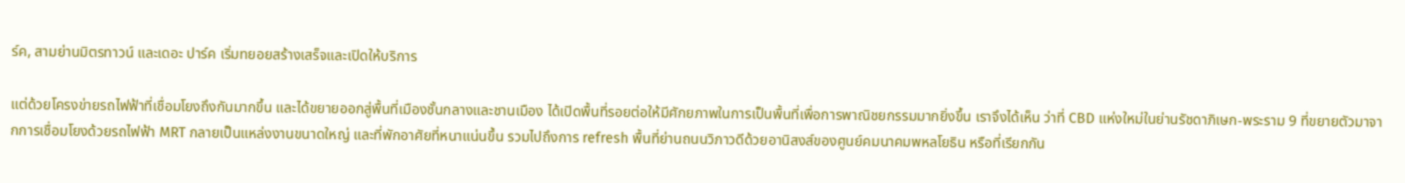ร์ค, สามย่านมิตรทาวน์ และเดอะ ปาร์ค เริ่มทยอยสร้างเสร็จและเปิดให้บริการ

แต่ด้วยโครงข่ายรถไฟฟ้าที่เชื่อมโยงถึงกันมากขึ้น และได้ขยายออกสู่พื้นที่เมืองชั้นกลางและชานเมือง ได้เปิดพื้นที่รอยต่อให้มีศักยภาพในการเป็นพื้นที่เพื่อการพาณิชยกรรมมากยิ่งขึ้น เราจึงได้เห็น ว่าที่ CBD แห่งใหม่ในย่านรัชดาภิเษก-พระราม 9 ที่ขยายตัวมาจากการเชื่อมโยงด้วยรถไฟฟ้า MRT กลายเป็นแหล่งงานขนาดใหญ่ และที่พักอาศัยที่หนาแน่นขึ้น รวมไปถึงการ refresh พื้นที่ย่านถนนวิภาวดีด้วยอานิสงส์ของศูนย์คมนาคมพหลโยธิน หรือที่เรียกกัน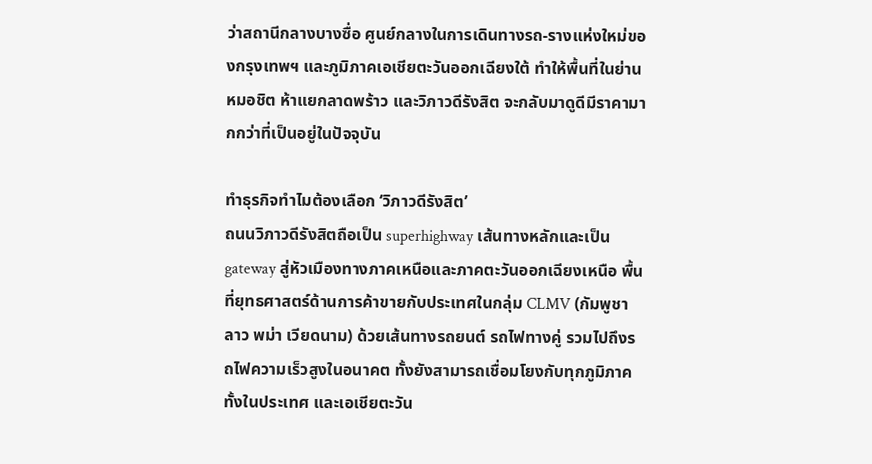ว่าสถานีกลางบางซื่อ ศูนย์กลางในการเดินทางรถ-รางแห่งใหม่ของกรุงเทพฯ และภูมิภาคเอเชียตะวันออกเฉียงใต้ ทำให้พื้นที่ในย่านหมอชิต ห้าแยกลาดพร้าว และวิภาวดีรังสิต จะกลับมาดูดีมีราคามากกว่าที่เป็นอยู่ในปัจจุบัน

ทำธุรกิจทำไมต้องเลือก ‘วิภาวดีรังสิต’
ถนนวิภาวดีรังสิตถือเป็น superhighway เส้นทางหลักและเป็น gateway สู่หัวเมืองทางภาคเหนือและภาคตะวันออกเฉียงเหนือ พื้นที่ยุทธศาสตร์ด้านการค้าขายกับประเทศในกลุ่ม CLMV (กัมพูชา ลาว พม่า เวียดนาม) ด้วยเส้นทางรถยนต์ รถไฟทางคู่ รวมไปถึงรถไฟความเร็วสูงในอนาคต ทั้งยังสามารถเชื่อมโยงกับทุกภูมิภาคทั้งในประเทศ และเอเชียตะวัน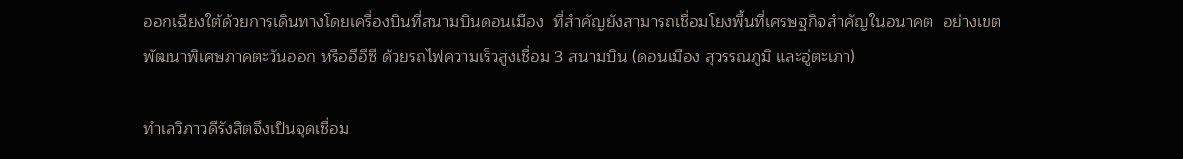ออกเฉียงใต้ด้วยการเดินทางโดยเครื่องบินที่สนามบินดอนเมือง  ที่สำคัญยังสามารถเชื่อมโยงพื้นที่เศรษฐกิจสำคัญในอนาคต  อย่างเขตพัฒนาพิเศษภาคตะวันออก หรืออีอีซี ด้วยรถไฟความเร็วสูงเชื่อม 3 สนามบิน (ดอนเมือง สุวรรณภูมิ และอู่ตะเภา)

ทำเลวิภาวดีรังสิตจึงเป็นจุดเชื่อม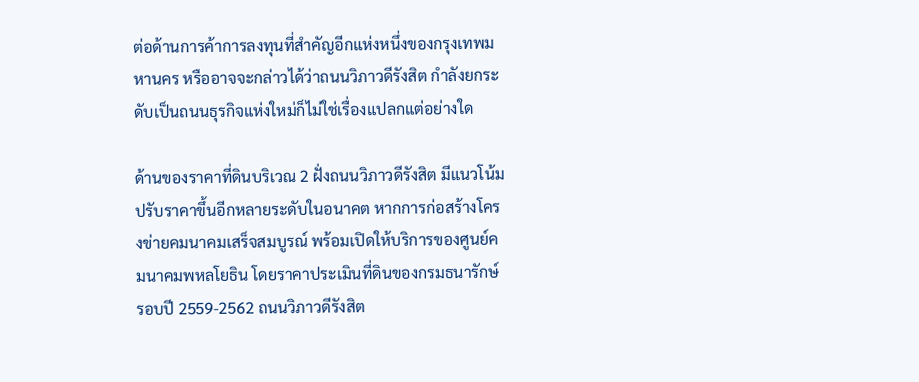ต่อด้านการค้าการลงทุนที่สำคัญอีกแห่งหนึ่งของกรุงเทพมหานคร หรืออาจจะกล่าวได้ว่าถนนวิภาวดีรังสิต กำลังยกระดับเป็นถนนธุรกิจแห่งใหม่ก็ไม่ใช่เรื่องแปลกแต่อย่างใด

ด้านของราคาที่ดินบริเวณ 2 ฝั่งถนนวิภาวดีรังสิต มีแนวโน้มปรับราคาขึ้นอีกหลายระดับในอนาคต หากการก่อสร้างโครงข่ายคมนาคมเสร็จสมบูรณ์ พร้อมเปิดให้บริการของศูนย์คมนาคมพหลโยธิน โดยราคาประเมินที่ดินของกรมธนารักษ์รอบปี 2559-2562 ถนนวิภาวดีรังสิต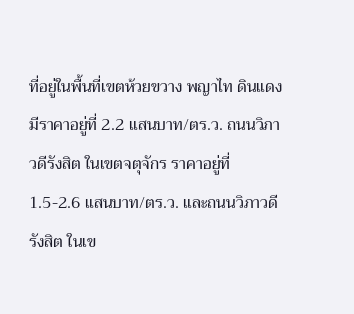ที่อยู่ในพื้นที่เขตห้วยขวาง พญาไท ดินแดง มีราคาอยู่ที่ 2.2 แสนบาท/ตร.ว. ถนนวิภาวดีรังสิต ในเขตจตุจักร ราคาอยู่ที่ 1.5-2.6 แสนบาท/ตร.ว. และถนนวิภาวดีรังสิต ในเข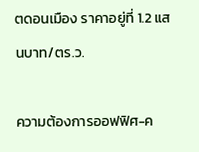ตดอนเมือง ราคาอยู่ที่ 1.2 แสนบาท/ตร.ว.

ความต้องการออฟฟิศ-ค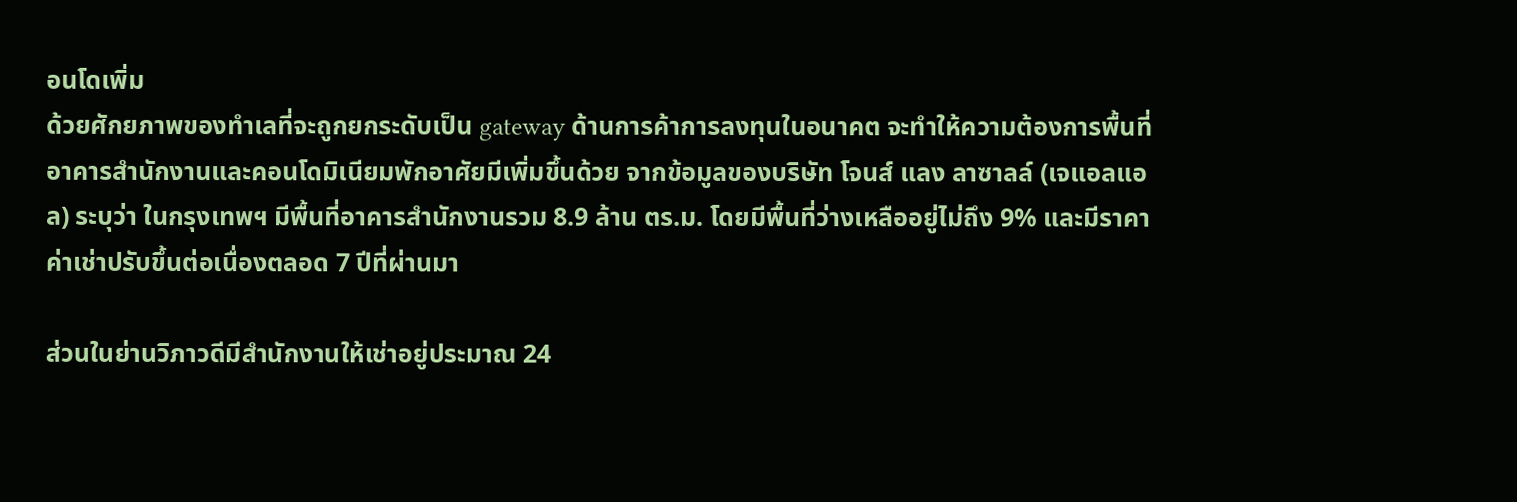อนโดเพิ่ม
ด้วยศักยภาพของทำเลที่จะถูกยกระดับเป็น gateway ด้านการค้าการลงทุนในอนาคต จะทำให้ความต้องการพื้นที่อาคารสำนักงานและคอนโดมิเนียมพักอาศัยมีเพิ่มขึ้นด้วย จากข้อมูลของบริษัท โจนส์ แลง ลาซาลล์ (เจแอลแอล) ระบุว่า ในกรุงเทพฯ มีพื้นที่อาคารสำนักงานรวม 8.9 ล้าน ตร.ม. โดยมีพื้นที่ว่างเหลืออยู่ไม่ถึง 9% และมีราคาค่าเช่าปรับขึ้นต่อเนื่องตลอด 7 ปีที่ผ่านมา

ส่วนในย่านวิภาวดีมีสำนักงานให้เช่าอยู่ประมาณ 24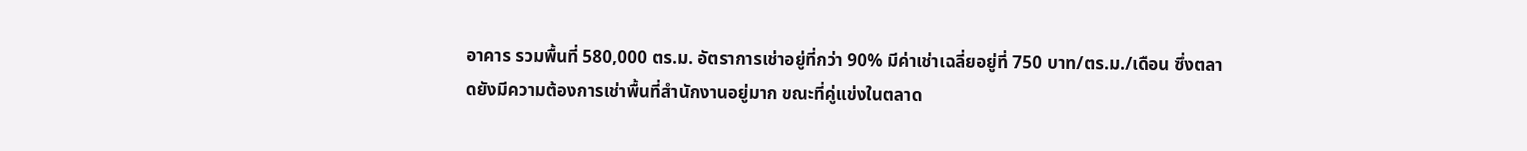อาคาร รวมพื้นที่ 580,000 ตร.ม. อัตราการเช่าอยู่ที่กว่า 90% มีค่าเช่าเฉลี่ยอยู่ที่ 750 บาท/ตร.ม./เดือน ซึ่งตลาดยังมีความต้องการเช่าพื้นที่สำนักงานอยู่มาก ขณะที่คู่แข่งในตลาด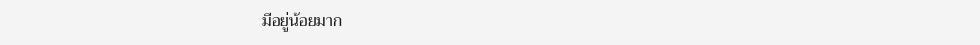มีอยู่น้อยมาก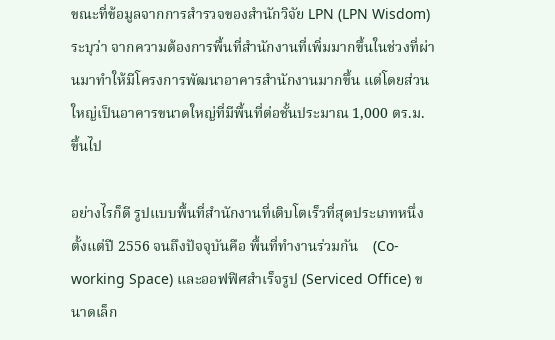ขณะที่ข้อมูลจากการสำรวจของสำนักวิจัย LPN (LPN Wisdom) ระบุว่า จากความต้องการพื้นที่สำนักงานที่เพิ่มมากขึ้นในช่วงที่ผ่านมาทำให้มีโครงการพัฒนาอาคารสำนักงานมากขึ้น แต่โดยส่วนใหญ่เป็นอาคารขนาดใหญ่ที่มีพื้นที่ต่อชั้นประมาณ 1,000 ตร.ม. ขึ้นไป

อย่างไรก็ดี รูปแบบพื้นที่สำนักงานที่เติบโตเร็วที่สุดประเภทหนึ่งตั้งแต่ปี 2556 จนถึงปัจจุบันคือ พื้นที่ทำงานร่วมกัน    (Co-working Space) และออฟฟิศสำเร็จรูป (Serviced Office) ขนาดเล็ก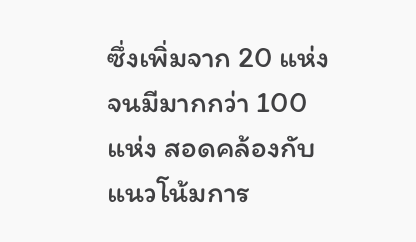ซึ่งเพิ่มจาก 20 แห่ง จนมีมากกว่า 100 แห่ง สอดคล้องกับแนวโน้มการ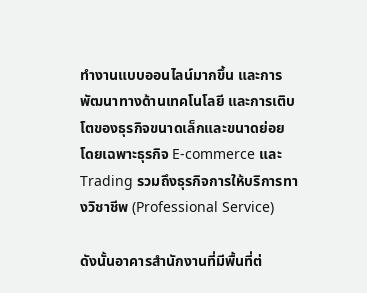ทำงานแบบออนไลน์มากขึ้น และการพัฒนาทางด้านเทคโนโลยี และการเติบโตของธุรกิจขนาดเล็กและขนาดย่อย โดยเฉพาะธุรกิจ E-commerce และ Trading รวมถึงธุรกิจการให้บริการทางวิชาชีพ (Professional Service)

ดังนั้นอาคารสำนักงานที่มีพื้นที่ต่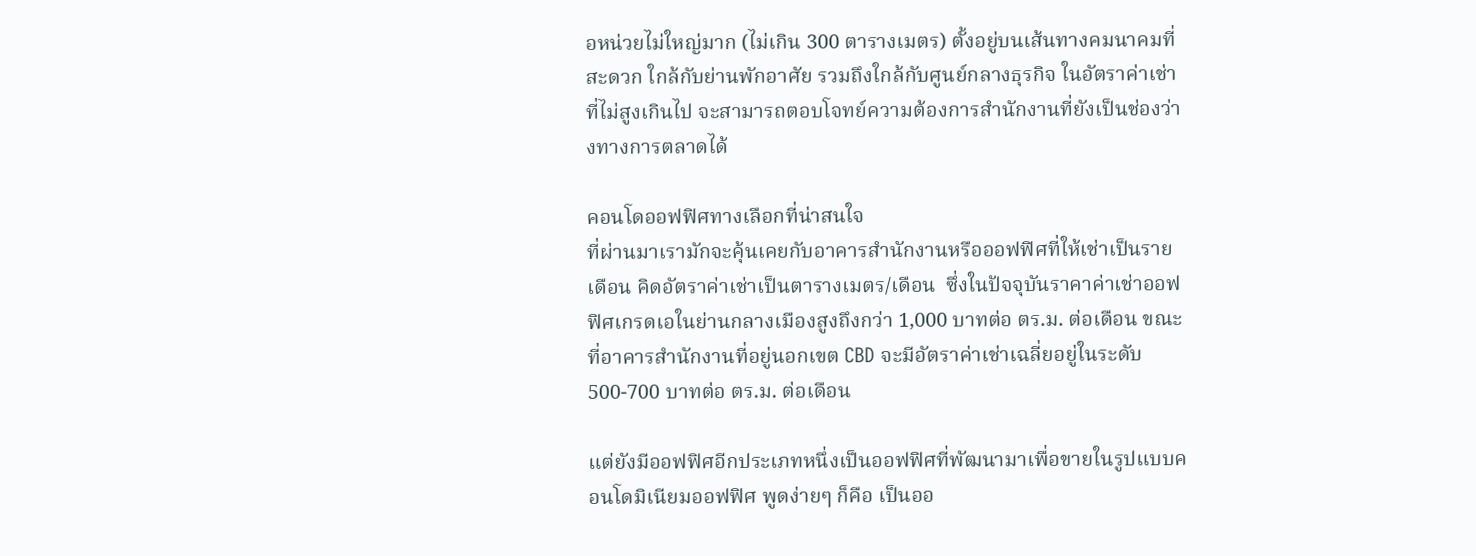อหน่วยไม่ใหญ่มาก (ไม่เกิน 300 ตารางเมตร) ตั้งอยู่บนเส้นทางคมนาคมที่สะดวก ใกล้กับย่านพักอาศัย รวมถึงใกล้กับศูนย์กลางธุรกิจ ในอัตราค่าเช่าที่ไม่สูงเกินไป จะสามารถตอบโจทย์ความต้องการสำนักงานที่ยังเป็นช่องว่างทางการตลาดได้

คอนโดออฟฟิศทางเลือกที่น่าสนใจ
ที่ผ่านมาเรามักจะคุ้นเคยกับอาคารสำนักงานหรือออฟฟิศที่ให้เช่าเป็นรายเดือน คิดอัตราค่าเช่าเป็นตารางเมตร/เดือน  ซึ่งในปัจจุบันราคาค่าเช่าออฟฟิศเกรดเอในย่านกลางเมืองสูงถึงกว่า 1,000 บาทต่อ ตร.ม. ต่อเดือน ขณะที่อาคารสำนักงานที่อยู่นอกเขต CBD จะมีอัตราค่าเช่าเฉลี่ยอยู่ในระดับ 500-700 บาทต่อ ตร.ม. ต่อเดือน

แต่ยังมีออฟฟิศอีกประเภทหนึ่งเป็นออฟฟิศที่พัฒนามาเพื่อขายในรูปแบบคอนโดมิเนียมออฟฟิศ พูดง่ายๆ ก็คือ เป็นออ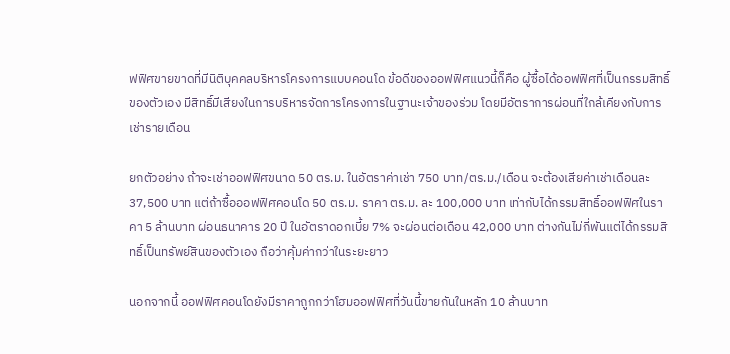ฟฟิศขายขาดที่มีนิติบุคคลบริหารโครงการแบบคอนโด ข้อดีของออฟฟิศแนวนี้ก็คือ ผู้ซื้อได้ออฟฟิศที่เป็นกรรมสิทธิ์ของตัวเอง มีสิทธิ์มีเสียงในการบริหารจัดการโครงการในฐานะเจ้าของร่วม โดยมีอัตราการผ่อนที่ใกล้เคียงกับการเช่ารายเดือน

ยกตัวอย่าง ถ้าจะเช่าออฟฟิศขนาด 50 ตร.ม. ในอัตราค่าเช่า 750 บาท/ตร.ม./เดือน จะต้องเสียค่าเช่าเดือนละ 37,500 บาท แต่ถ้าซื้อออฟฟิศคอนโด 50 ตร.ม. ราคา ตร.ม. ละ 100,000 บาท เท่ากับได้กรรมสิทธิ์ออฟฟิศในราคา 5 ล้านบาท ผ่อนธนาคาร 20 ปี ในอัตราดอกเบี้ย 7% จะผ่อนต่อเดือน 42,000 บาท ต่างกันไม่กี่พันแต่ได้กรรมสิทธิ์เป็นทรัพย์สินของตัวเอง ถือว่าคุ้มค่ากว่าในระยะยาว

นอกจากนี้ ออฟฟิศคอนโดยังมีราคาถูกกว่าโฮมออฟฟิศที่วันนี้ขายกันในหลัก 10 ล้านบาท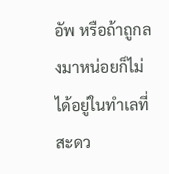อัพ หรือถ้าถูกลงมาหน่อยก็ไม่ได้อยู่ในทำเลที่สะดว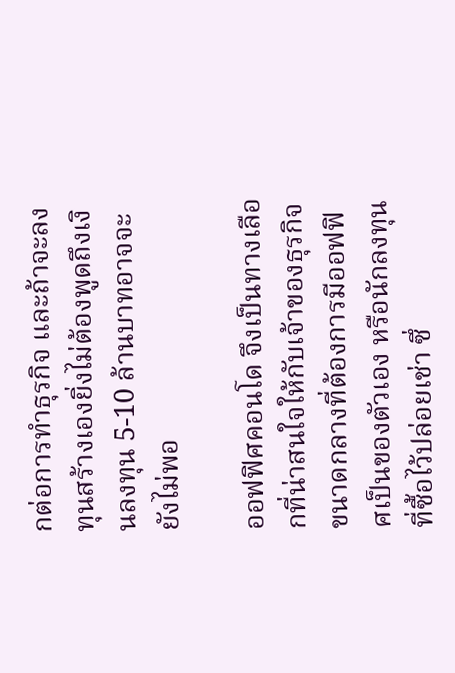กต่อการทำธุรกิจ และถ้าจะลงทุนสร้างเองยิ่งไม่ต้องพูดถึงเงินลงทุน 5-10 ล้านบาทอาจจะยังไม่พอ

ออฟฟิศคอนโด จึงเป็นทางเลือกที่น่าสนใจให้กับเจ้าของธุรกิจขนาดกลางที่ต้องการมีออฟฟิศเป็นของตัวเอง หรือนักลงทุนที่ซื้อไว้ปล่อยเช่า ซึ่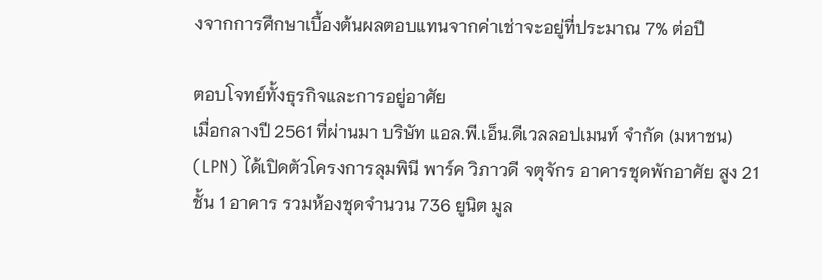งจากการศึกษาเบื้องต้นผลตอบแทนจากค่าเช่าจะอยู่ที่ประมาณ 7% ต่อปี

ตอบโจทย์ทั้งธุรกิจและการอยู่อาศัย
เมื่อกลางปี 2561 ที่ผ่านมา บริษัท แอล.พี.เอ็น.ดีเวลลอปเมนท์ จำกัด (มหาชน) (LPN) ได้เปิดตัวโครงการลุมพินี พาร์ค วิภาวดี จตุจักร อาคารชุดพักอาศัย สูง 21 ชั้น 1 อาคาร รวมห้องชุดจำนวน 736 ยูนิต มูล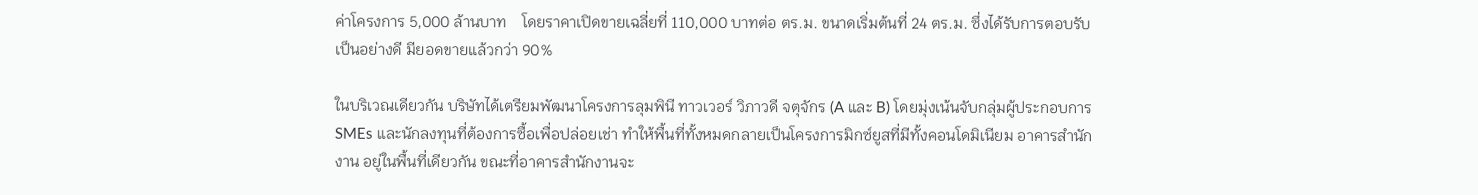ค่าโครงการ 5,000 ล้านบาท    โดยราคาเปิดขายเฉลี่ยที่ 110,000 บาทต่อ ตร.ม. ขนาดเริ่มต้นที่ 24 ตร.ม. ซึ่งได้รับการตอบรับเป็นอย่างดี มียอดขายแล้วกว่า 90%

ในบริเวณเดียวกัน บริษัทได้เตรียมพัฒนาโครงการลุมพินี ทาวเวอร์ วิภาวดี จตุจักร (A และ B) โดยมุ่งเน้นจับกลุ่มผู้ประกอบการ SMEs และนักลงทุนที่ต้องการซื้อเพื่อปล่อยเช่า ทำให้พื้นที่ทั้งหมดกลายเป็นโครงการมิกซ์ยูสที่มีทั้งคอนโดมิเนียม อาคารสำนักงาน อยู่ในพื้นที่เดียวกัน ขณะที่อาคารสำนักงานจะ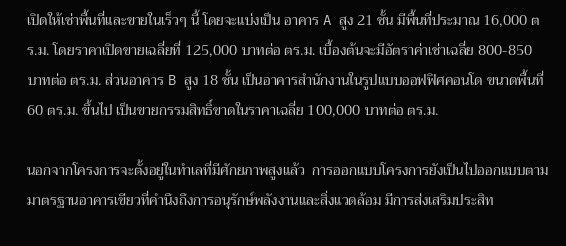เปิดให้เช่าพื้นที่และขายในเร็วๆ นี้ โดยจะแบ่งเป็น อาคาร A สูง 21 ชั้น มีพื้นที่ประมาณ 16,000 ตร.ม. โดยราคาเปิดขายเฉลี่ยที่ 125,000 บาทต่อ ตร.ม. เบื้องต้นจะมีอัตราค่าเช่าเฉลี่ย 800-850 บาทต่อ ตร.ม. ส่วนอาคาร B สูง 18 ชั้น เป็นอาคารสำนักงานในรูปแบบออฟฟิศคอนโด ขนาดพื้นที่ 60 ตร.ม. ขึ้นไป เป็นขายกรรมสิทธิ์ขาดในราคาเฉลี่ย 100,000 บาทต่อ ตร.ม.

นอกจากโครงการจะตั้งอยู่ในทำเลที่มีศักยภาพสูงแล้ว  การออกแบบโครงการยังเป็นไปออกแบบตามมาตรฐานอาคารเขียวที่คำนึงถึงการอนุรักษ์พลังงานและสิ่งแวดล้อม มีการส่งเสริมประสิท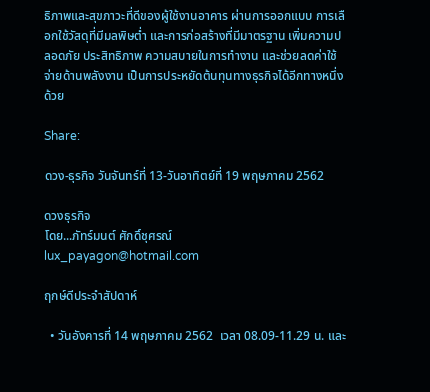ธิภาพและสุขภาวะที่ดีของผู้ใช้งานอาคาร ผ่านการออกแบบ การเลือกใช้วัสดุที่มีมลพิษต่ำ และการก่อสร้างที่มีมาตรฐาน เพิ่มความปลอดภัย ประสิทธิภาพ ความสบายในการทำงาน และช่วยลดค่าใช้จ่ายด้านพลังงาน เป็นการประหยัดต้นทุนทางธุรกิจได้อีกทางหนึ่งด้วย

Share:

ดวง-ธุรกิจ วันจันทร์ที่ 13-วันอาทิตย์ที่ 19 พฤษภาคม 2562

ดวงธุรกิจ
โดย...ภัทร์มนต์ ศักดิ์ชุศรณ์
lux_payagon@hotmail.com

ฤกษ์ดีประจำสัปดาห์

  • วันอังคารที่ 14 พฤษภาคม 2562  เวลา 08.09-11.29 น. และ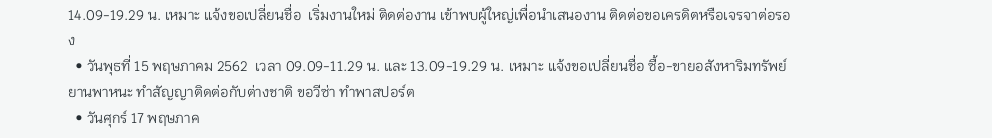14.09-19.29 น. เหมาะ แจ้งขอเปลี่ยนชื่อ  เริ่มงานใหม่ ติดต่องาน เข้าพบผู้ใหญ่เพื่อนำเสนองาน ติดต่อขอเครดิตหรือเจรจาต่อรอง
  • วันพุธที่ 15 พฤษภาคม 2562  เวลา 09.09-11.29 น. และ 13.09-19.29 น. เหมาะ แจ้งขอเปลี่ยนชื่อ ซื้อ-ขายอสังหาริมทรัพย์ ยานพาหนะ ทำสัญญาติดต่อกับต่างชาติ ขอวีซ่า ทำพาสปอร์ต
  • วันศุกร์ 17 พฤษภาค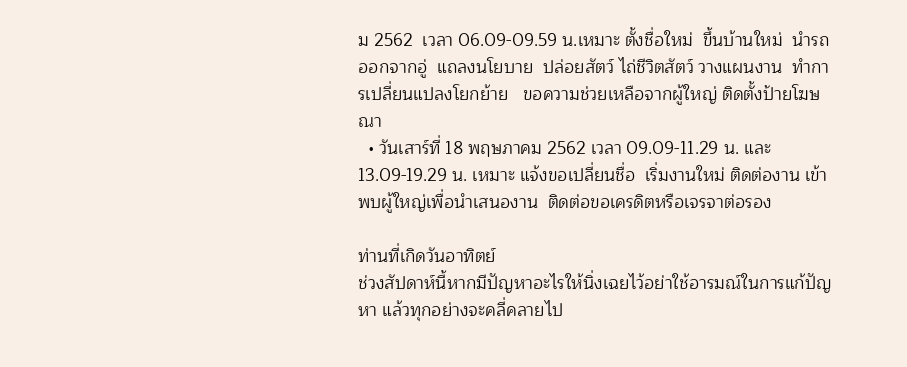ม 2562  เวลา 06.09-09.59 น.เหมาะ ตั้งชื่อใหม่  ขึ้นบ้านใหม่  นำรถออกจากอู่  แถลงนโยบาย  ปล่อยสัตว์ ไถ่ชีวิตสัตว์ วางแผนงาน  ทำการเปลี่ยนแปลงโยกย้าย   ขอความช่วยเหลือจากผู้ใหญ่ ติดตั้งป้ายโฆษณา
  • วันเสาร์ที่ 18 พฤษภาคม 2562 เวลา 09.09-11.29 น. และ 13.09-19.29 น. เหมาะ แจ้งขอเปลี่ยนชื่อ  เริ่มงานใหม่ ติดต่องาน เข้าพบผู้ใหญ่เพื่อนำเสนองาน  ติดต่อขอเครดิตหรือเจรจาต่อรอง

ท่านที่เกิดวันอาทิตย์
ช่วงสัปดาห์นี้หากมีปัญหาอะไรให้นิ่งเฉยไว้อย่าใช้อารมณ์ในการแก้ปัญหา แล้วทุกอย่างจะคลี่คลายไป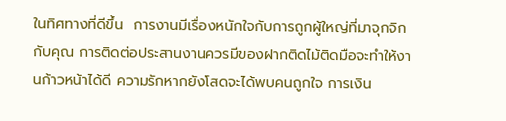ในทิศทางที่ดีขึ้น  การงานมีเรื่องหนักใจกับการถูกผู้ใหญ่ที่มาจุกจิกกับคุณ การติดต่อประสานงานควรมีของฝากติดไม้ติดมือจะทำให้งานก้าวหน้าได้ดี ความรักหากยังโสดจะได้พบคนถูกใจ การเงิน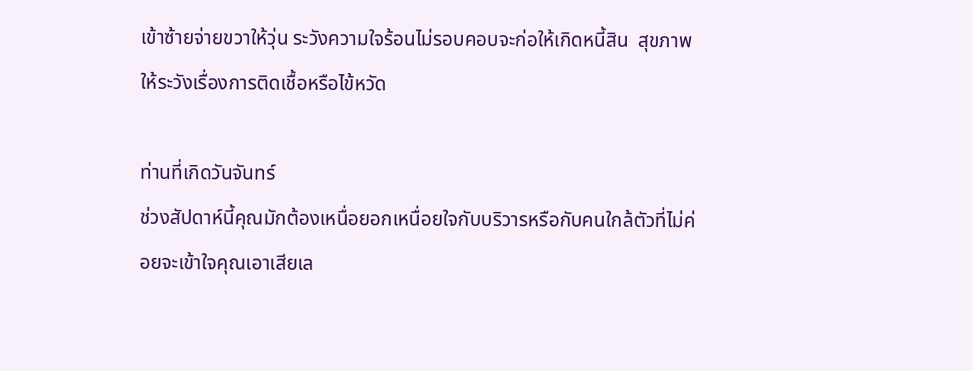เข้าซ้ายจ่ายขวาให้วุ่น ระวังความใจร้อนไม่รอบคอบจะก่อให้เกิดหนี้สิน  สุขภาพให้ระวังเรื่องการติดเชื้อหรือไข้หวัด

ท่านที่เกิดวันจันทร์
ช่วงสัปดาห์นี้คุณมักต้องเหนื่อยอกเหนื่อยใจกับบริวารหรือกับคนใกล้ตัวที่ไม่ค่อยจะเข้าใจคุณเอาเสียเล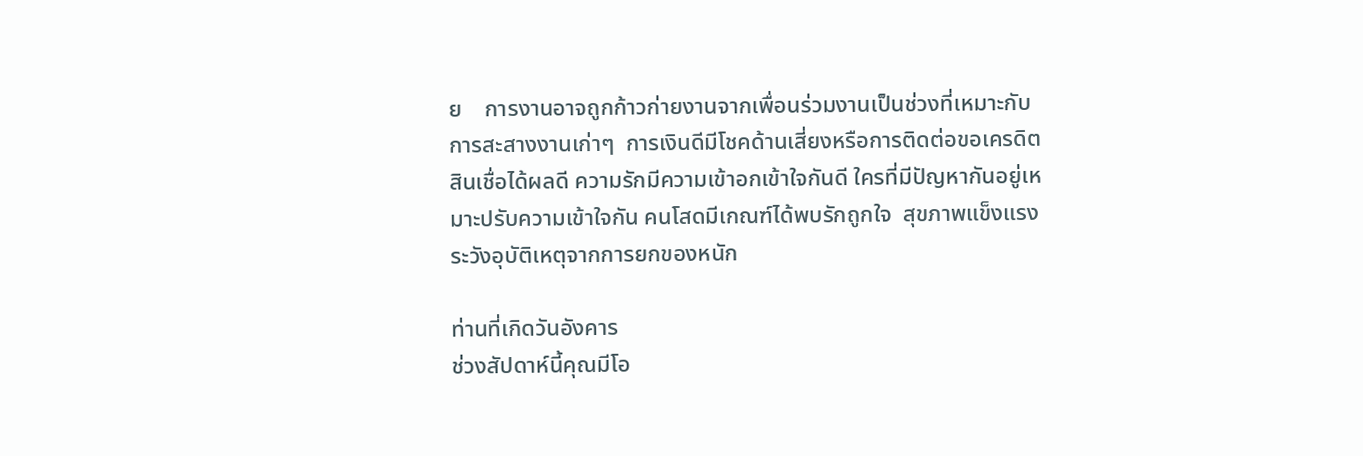ย    การงานอาจถูกก้าวก่ายงานจากเพื่อนร่วมงานเป็นช่วงที่เหมาะกับการสะสางงานเก่าๆ  การเงินดีมีโชคด้านเสี่ยงหรือการติดต่อขอเครดิตสินเชื่อได้ผลดี ความรักมีความเข้าอกเข้าใจกันดี ใครที่มีปัญหากันอยู่เหมาะปรับความเข้าใจกัน คนโสดมีเกณฑ์ได้พบรักถูกใจ  สุขภาพแข็งแรง ระวังอุบัติเหตุจากการยกของหนัก

ท่านที่เกิดวันอังคาร
ช่วงสัปดาห์นี้คุณมีโอ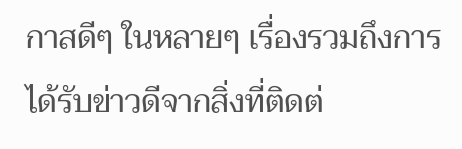กาสดีๆ ในหลายๆ เรื่องรวมถึงการได้รับข่าวดีจากสิ่งที่ติดต่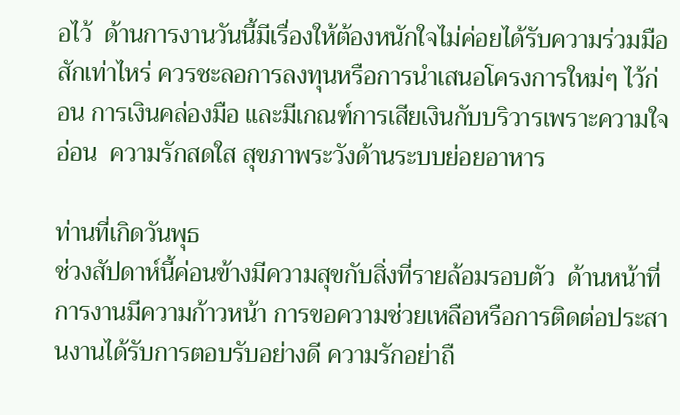อไว้  ด้านการงานวันนี้มีเรื่องให้ต้องหนักใจไม่ค่อยได้รับความร่วมมือสักเท่าไหร่ ควรชะลอการลงทุนหรือการนำเสนอโครงการใหม่ๆ ไว้ก่อน การเงินคล่องมือ และมีเกณฑ์การเสียเงินกับบริวารเพราะความใจอ่อน  ความรักสดใส สุขภาพระวังด้านระบบย่อยอาหาร

ท่านที่เกิดวันพุธ
ช่วงสัปดาห์นี้ค่อนข้างมีความสุขกับสิ่งที่รายล้อมรอบตัว  ด้านหน้าที่การงานมีความก้าวหน้า การขอความช่วยเหลือหรือการติดต่อประสานงานได้รับการตอบรับอย่างดี ความรักอย่าถื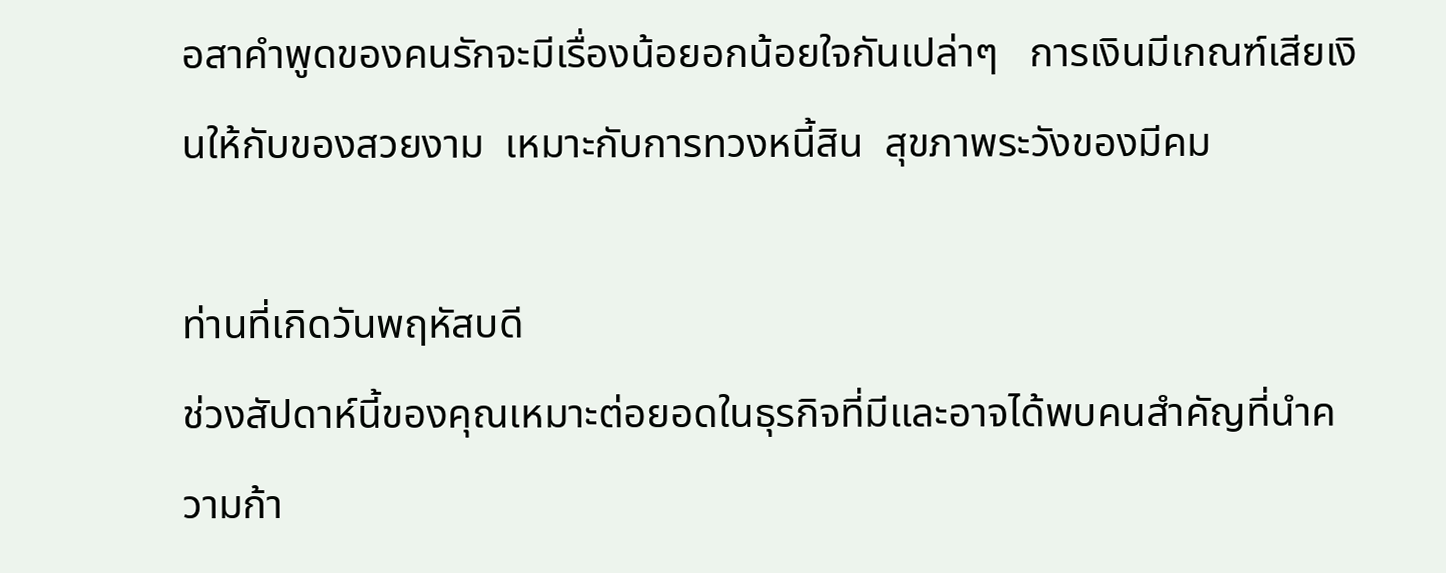อสาคำพูดของคนรักจะมีเรื่องน้อยอกน้อยใจกันเปล่าๆ   การเงินมีเกณฑ์เสียเงินให้กับของสวยงาม  เหมาะกับการทวงหนี้สิน  สุขภาพระวังของมีคม

ท่านที่เกิดวันพฤหัสบดี
ช่วงสัปดาห์นี้ของคุณเหมาะต่อยอดในธุรกิจที่มีและอาจได้พบคนสำคัญที่นำความก้า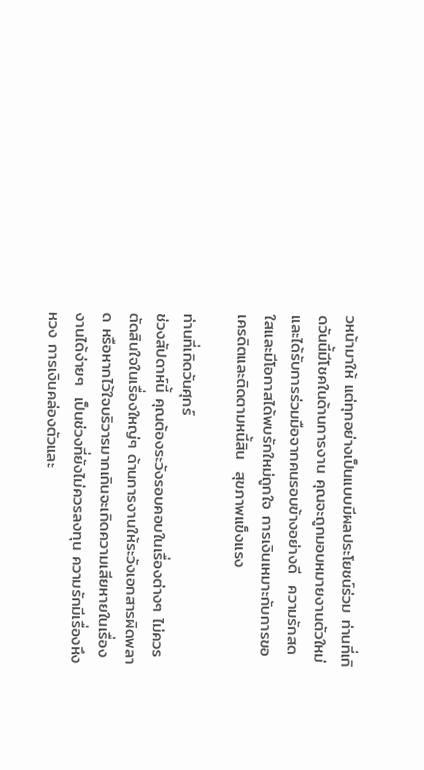วหน้ามาให้ แต่ทุกอย่างเป็นแบบมีผลประโยชน์ร่วม ท่านที่เกิดวันนี้มีโชคในด้านการงาน คุณจะถูกมอบหมายงานตัวใหม่และได้รับการร่วมมือจากคนรอบข้างอย่างดี  ความรักสดใสและมีโอกาสได้พบรักใหม่ถูกใจ การเงินเหมาะกับการขอเครดิตและติดตามหนี้สิน  สุขภาพแข็งแรง

ท่านที่เกิดวันศุกร์
ช่วงสัปดาห์นี้ คุณต้องระวังรอบคอบในเรื่องต่างๆ ไม่ควรตัดสินใจในเรื่องใหญ่ๆ ด้านการงานให้ระวังเอกสารผิดพลาด หรือหากไว้ใจบริวารมากเกินจะเกิดความเสียหายในเรื่องงานได้ง่ายๆ  เป็นช่วงที่ยังไม่ควรลงทุน ความรักมีเรื่องหึงหวง การเงินคล่องตัวและ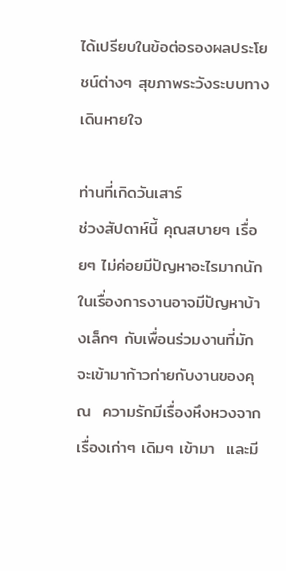ได้เปรียบในข้อต่อรองผลประโยชน์ต่างๆ สุขภาพระวังระบบทางเดินหายใจ

ท่านที่เกิดวันเสาร์
ช่วงสัปดาห์นี้ คุณสบายๆ เรื่อยๆ ไม่ค่อยมีปัญหาอะไรมากนัก ในเรื่องการงานอาจมีปัญหาบ้างเล็กๆ กับเพื่อนร่วมงานที่มักจะเข้ามาก้าวก่ายกับงานของคุณ  ความรักมีเรื่องหึงหวงจากเรื่องเก่าๆ เดิมๆ เข้ามา  และมี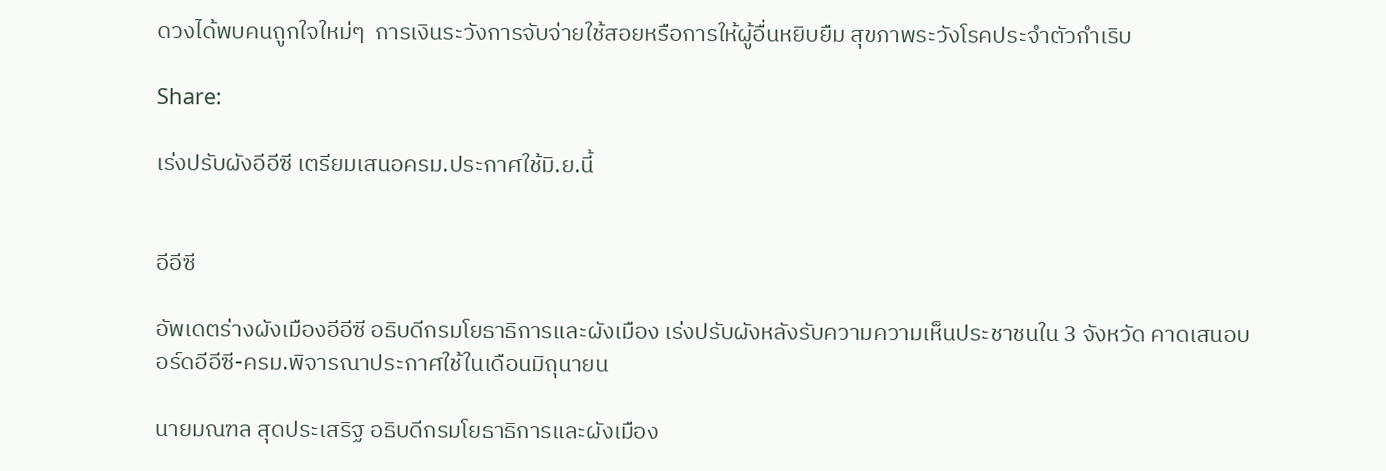ดวงได้พบคนถูกใจใหม่ๆ  การเงินระวังการจับจ่ายใช้สอยหรือการให้ผู้อื่นหยิบยืม สุขภาพระวังโรคประจำตัวกำเริบ

Share:

เร่งปรับผังอีอีซี เตรียมเสนอครม.ประกาศใช้มิ.ย.นี้


อีอีซี

อัพเดตร่างผังเมืองอีอีซี อธิบดีกรมโยธาธิการและผังเมือง เร่งปรับผังหลังรับความความเห็นประชาชนใน 3 จังหวัด คาดเสนอบอร์ดอีอีซี-ครม.พิจารณาประกาศใช้ในเดือนมิถุนายน

นายมณฑล สุดประเสริฐ อธิบดีกรมโยธาธิการและผังเมือง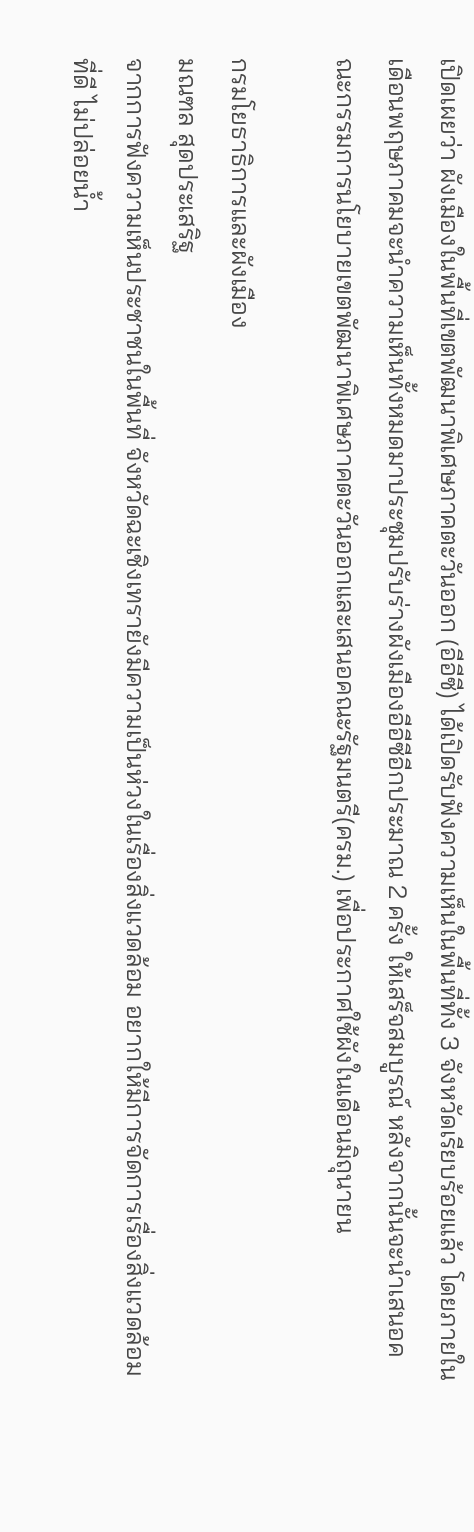เปิดเผยว่า ผังเมืองในพื้นที่เขตพัฒนาพิเศษภาคตะวันออก (อีอีซี) ได้เปิดรับฟังความเห็นในพื้นที่ทั้ง 3 จังหวัดเรียบร้อยแล้ว โดยภายในเดือนพฤษภาคมจะนำความเห็นทั้งหมดมาประชุมปรับร่างผังเมืองอีอีซีอีกประมาณ 2 ครั้ง ให้เสร็จสมบูรณ์ หลังจากนั้นจะนำเสนอคณะกรรมการนโยบายเขตพัฒนาพิเศษภาคตะวันออกและเสนอคณะรัฐมนตรี(ครม.) เพื่อประกาศใช้ผังในเดือนมิถุนายน

กรมโยธาธิการและผังเมือง
มณฑล สุดประเสริฐ
จากการฟังความเห็นประชาชนในพื้นที่ จังหวัดฉะเชิงเทรายังมีความเป็นห่วงในเรื่องสิ่งแวดล้อม อยากให้มีการจัดการเรื่องสิ่งแวดล้อมที่ดี ไม่ปล่อยน้ำ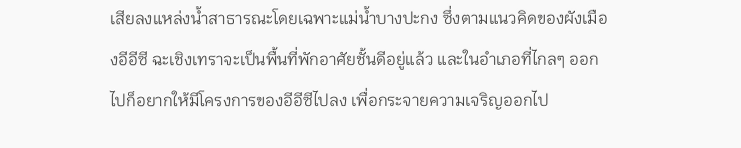เสียลงแหล่งน้ำสาธารณะโดยเฉพาะแม่น้ำบางปะกง ซึ่งตามแนวคิดของผังเมืองอีอีซี ฉะเชิงเทราจะเป็นพื้นที่พักอาศัยชั้นดีอยู่แล้ว และในอำเภอที่ไกลๆ ออกไปก็อยากให้มีโครงการของอีอีซีไปลง เพื่อกระจายความเจริญออกไป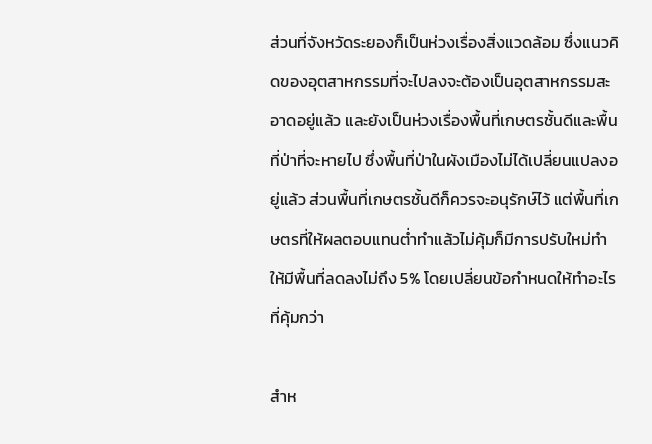ส่วนที่จังหวัดระยองก็เป็นห่วงเรื่องสิ่งแวดล้อม ซึ่งแนวคิดของอุตสาหกรรมที่จะไปลงจะต้องเป็นอุตสาหกรรมสะอาดอยู่แล้ว และยังเป็นห่วงเรื่องพื้นที่เกษตรชั้นดีและพื้นที่ป่าที่จะหายไป ซึ่งพื้นที่ป่าในผังเมืองไม่ได้เปลี่ยนแปลงอยู่แล้ว ส่วนพื้นที่เกษตรชั้นดีก็ควรจะอนุรักษ์ไว้ แต่พื้นที่เกษตรที่ให้ผลตอบแทนต่ำทำแล้วไม่คุ้มก็มีการปรับใหม่ทำให้มีพื้นที่ลดลงไม่ถึง 5% โดยเปลี่ยนข้อกำหนดให้ทำอะไรที่คุ้มกว่า

สำห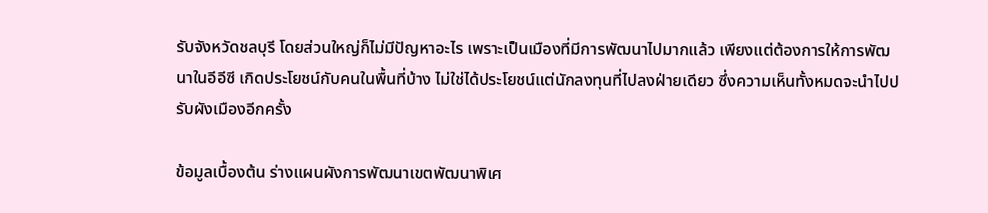รับจังหวัดชลบุรี โดยส่วนใหญ่ก็ไม่มีปัญหาอะไร เพราะเป็นเมืองที่มีการพัฒนาไปมากแล้ว เพียงแต่ต้องการให้การพัฒนาในอีอีซี เกิดประโยชน์กับคนในพื้นที่บ้าง ไม่ใช่ได้ประโยชน์แต่นักลงทุนที่ไปลงฝ่ายเดียว ซึ่งความเห็นทั้งหมดจะนำไปปรับผังเมืองอีกครั้ง

ข้อมูลเบื้องต้น ร่างแผนผังการพัฒนาเขตพัฒนาพิเศ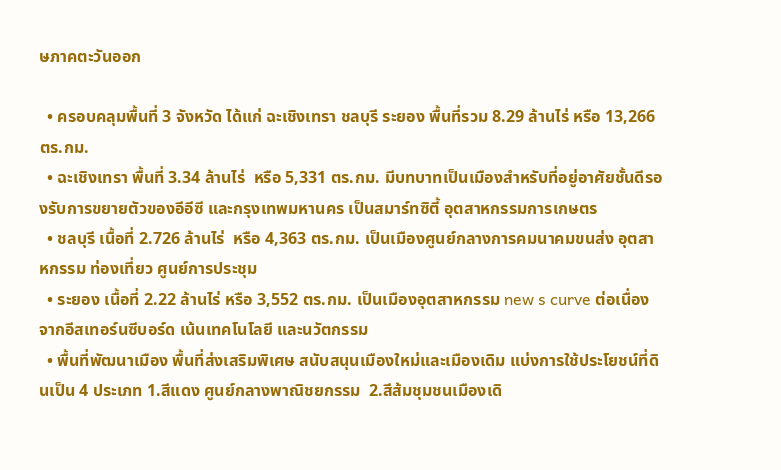ษภาคตะวันออก

  • ครอบคลุมพื้นที่ 3 จังหวัด ได้แก่ ฉะเชิงเทรา ชลบุรี ระยอง พื้นที่รวม 8.29 ล้านไร่ หรือ 13,266 ตร.กม.
  • ฉะเชิงเทรา พื้นที่ 3.34 ล้านไร่  หรือ 5,331 ตร.กม. มีบทบาทเป็นเมืองสำหรับที่อยู่อาศัยชั้นดีรองรับการขยายตัวของอีอีซี และกรุงเทพมหานคร เป็นสมาร์ทซิตี้ อุตสาหกรรมการเกษตร
  • ชลบุรี เนื้อที่ 2.726 ล้านไร่  หรือ 4,363 ตร.กม. เป็นเมืองศูนย์กลางการคมนาคมขนส่ง อุตสาหกรรม ท่องเที่ยว ศูนย์การประชุม
  • ระยอง เนื้อที่ 2.22 ล้านไร่ หรือ 3,552 ตร.กม. เป็นเมืองอุตสาหกรรม new s curve ต่อเนื่องจากอีสเทอร์นซีบอร์ด เน้นเทคโนโลยี และนวัตกรรม
  • พื้นที่พัฒนาเมือง พื้นที่ส่งเสริมพิเศษ สนับสนุนเมืองใหม่และเมืองเดิม แบ่งการใช้ประโยชน์ที่ดินเป็น 4 ประเภท 1.สีแดง ศูนย์กลางพาณิชยกรรม  2.สีส้มชุมชนเมืองเดิ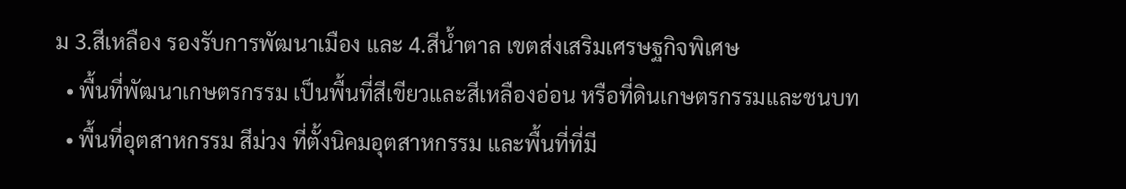ม 3.สีเหลือง รองรับการพัฒนาเมือง และ 4.สีน้ำตาล เขตส่งเสริมเศรษฐกิจพิเศษ
  • พื้นที่พัฒนาเกษตรกรรม เป็นพื้นที่สีเขียวและสีเหลืองอ่อน หรือที่ดินเกษตรกรรมและชนบท
  • พื้นที่อุตสาหกรรม สีม่วง ที่ตั้งนิคมอุตสาหกรรม และพื้นที่ที่มี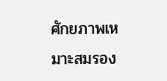ศักยภาพเหมาะสมรอง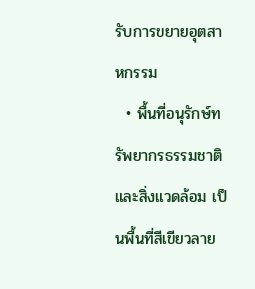รับการขยายอุตสาหกรรม
  • พื้นที่อนุรักษ์ทรัพยากรธรรมชาติและสิ่งแวดล้อม เป็นพื้นที่สีเขียวลาย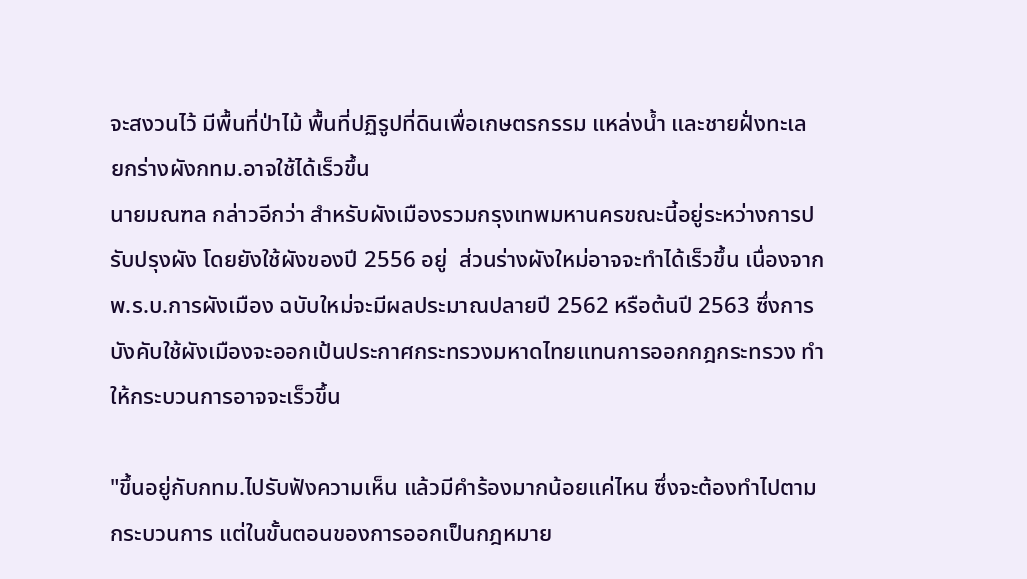จะสงวนไว้ มีพื้นที่ป่าไม้ พื้นที่ปฏิรูปที่ดินเพื่อเกษตรกรรม แหล่งน้ำ และชายฝั่งทะเล
ยกร่างผังกทม.อาจใช้ได้เร็วขึ้น
นายมณฑล กล่าวอีกว่า สำหรับผังเมืองรวมกรุงเทพมหานครขณะนี้อยู่ระหว่างการปรับปรุงผัง โดยยังใช้ผังของปี 2556 อยู่  ส่วนร่างผังใหม่อาจจะทำได้เร็วขึ้น เนื่องจากพ.ร.บ.การผังเมือง ฉบับใหม่จะมีผลประมาณปลายปี 2562 หรือต้นปี 2563 ซึ่งการบังคับใช้ผังเมืองจะออกเป้นประกาศกระทรวงมหาดไทยแทนการออกกฎกระทรวง ทำให้กระบวนการอาจจะเร็วขึ้น

"ขึ้นอยู่กับกทม.ไปรับฟังความเห็น แล้วมีคำร้องมากน้อยแค่ไหน ซึ่งจะต้องทำไปตามกระบวนการ แต่ในขั้นตอนของการออกเป็นกฎหมาย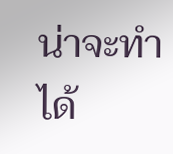น่าจะทำได้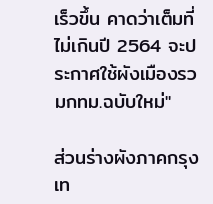เร็วขึ้น คาดว่าเต็มที่ไม่เกินปี 2564 จะประกาศใช้ผังเมืองรวมกทม.ฉบับใหม่"

ส่วนร่างผังภาคกรุงเท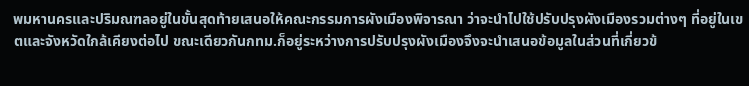พมหานครและปริมณฑลอยู่ในขั้นสุดท้ายเสนอให้คณะกรรมการผังเมืองพิจารณา ว่าจะนำไปใช้ปรับปรุงผังเมืองรวมต่างๆ ที่อยู่ในเขตและจังหวัดใกล้เคียงต่อไป ขณะเดียวกันกทม.ก็อยู่ระหว่างการปรับปรุงผังเมืองจึงจะนำเสนอข้อมูลในส่วนที่เกี่ยวข้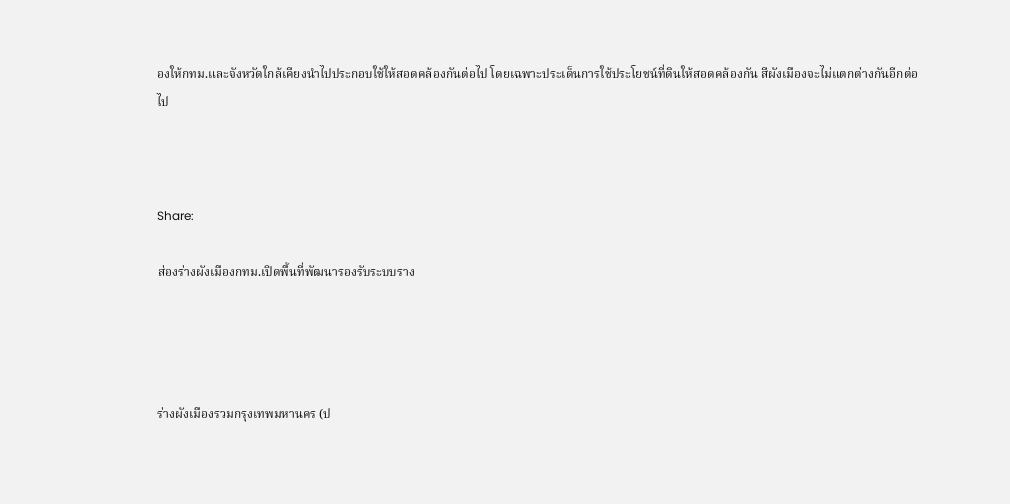องให้กทม.และจังหวัดใกล้เคียงนำไปประกอบใช้ให้สอดคล้องกันต่อไป โดยเฉพาะประเด็นการใช้ประโยชน์ที่ดินให้สอดคล้องกัน สีผังเมืองจะไม่แตกต่างกันอีกต่อไป



Share:

ส่องร่างผังเมืองกทม.เปิดพื้นที่พัฒนารองรับระบบราง




ร่างผังเมืองรวมกรุงเทพมหานคร (ป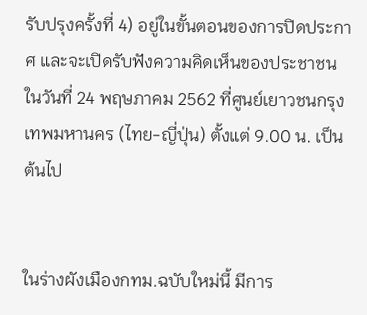รับปรุงครั้งที่ 4) อยู่ในขั้นตอนของการปิดประกาศ และจะเปิดรับฟังความคิดเห็นของประชาชนในวันที่ 24 พฤษภาคม 2562 ที่ศูนย์เยาวชนกรุงเทพมหานคร (ไทย-ญี่ปุ่น) ตั้งแต่ 9.00 น. เป็นต้นไป


ในร่างผังเมืองกทม.ฉบับใหม่นี้ มีการ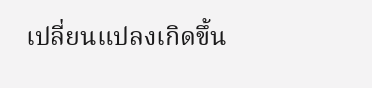เปลี่ยนแปลงเกิดขึ้น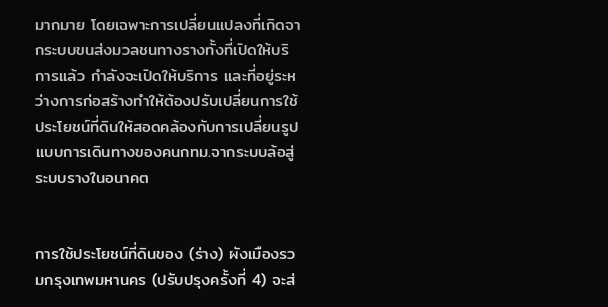มากมาย โดยเฉพาะการเปลี่ยนแปลงที่เกิดจากระบบขนส่งมวลชนทางรางทั้งที่เปิดให้บริการแล้ว กำลังจะเปิดให้บริการ และที่อยู่ระหว่างการก่อสร้างทำให้ต้องปรับเปลี่ยนการใช้ประโยชน์ที่ดินให้สอดคล้องกับการเปลี่ยนรูปแบบการเดินทางของคนกทม.จากระบบล้อสู่ระบบรางในอนาคต


การใช้ประโยชน์ที่ดินของ (ร่าง) ผังเมืองรวมกรุงเทพมหานคร (ปรับปรุงครั้งที่ 4) จะส่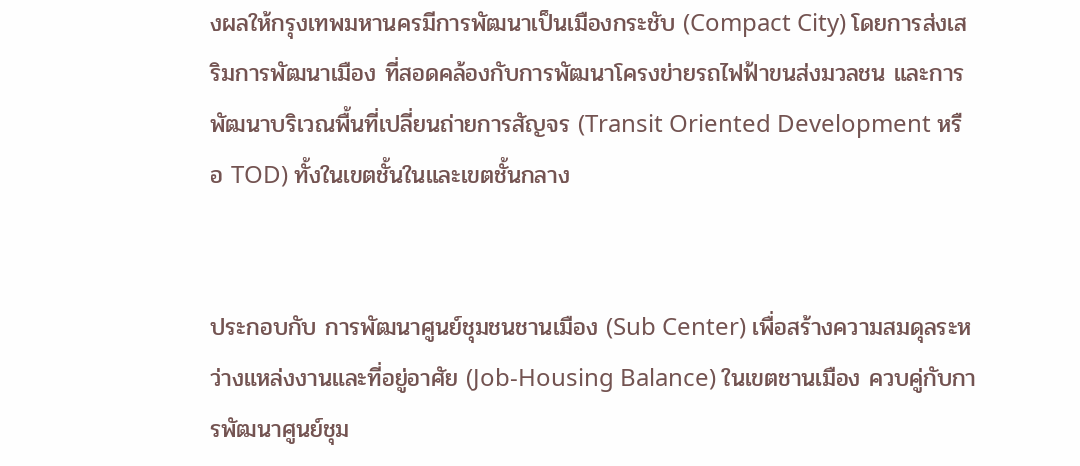งผลให้กรุงเทพมหานครมีการพัฒนาเป็นเมืองกระชับ (Compact City) โดยการส่งเสริมการพัฒนาเมือง ที่สอดคล้องกับการพัฒนาโครงข่ายรถไฟฟ้าขนส่งมวลชน และการพัฒนาบริเวณพื้นที่เปลี่ยนถ่ายการสัญจร (Transit Oriented Development หรือ TOD) ทั้งในเขตชั้นในและเขตชั้นกลาง


ประกอบกับ การพัฒนาศูนย์ชุมชนชานเมือง (Sub Center) เพื่อสร้างความสมดุลระหว่างแหล่งงานและที่อยู่อาศัย (Job-Housing Balance) ในเขตชานเมือง ควบคู่กับการพัฒนาศูนย์ชุม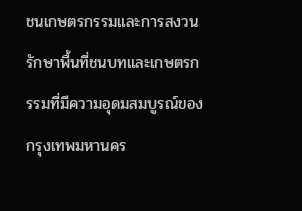ชนเกษตรกรรมและการสงวนรักษาพื้นที่ชนบทและเกษตรกรรมที่มีความอุดมสมบูรณ์ของกรุงเทพมหานคร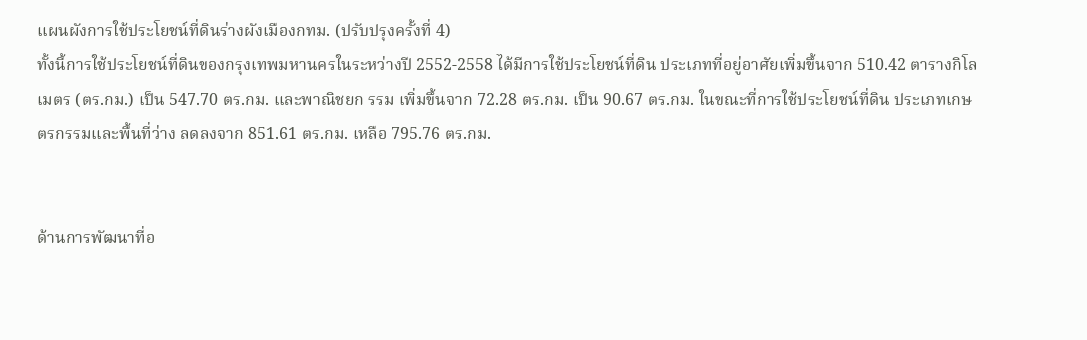แผนผังการใช้ประโยชน์ที่ดินร่างผังเมืองกทม. (ปรับปรุงครั้งที่ 4)
ทั้งนี้การใช้ประโยชน์ที่ดินของกรุงเทพมหานครในระหว่างปี 2552-2558 ได้มีการใช้ประโยชน์ที่ดิน ประเภทที่อยู่อาศัยเพิ่มขึ้นจาก 510.42 ตารางกิโลเมตร (ตร.กม.) เป็น 547.70 ตร.กม. และพาณิชยก รรม เพิ่มขึ้นจาก 72.28 ตร.กม. เป็น 90.67 ตร.กม. ในขณะที่การใช้ประโยชน์ที่ดิน ประเภทเกษตรกรรมและพื้นที่ว่าง ลดลงจาก 851.61 ตร.กม. เหลือ 795.76 ตร.กม.


ด้านการพัฒนาที่อ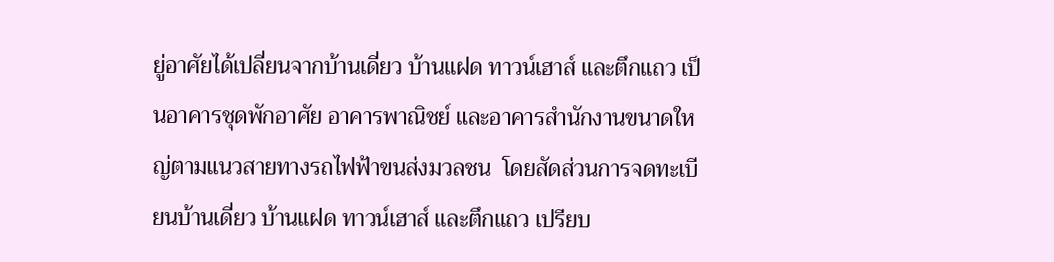ยู่อาศัยได้เปลี่ยนจากบ้านเดี่ยว บ้านแฝด ทาวน์เฮาส์ และตึกแถว เป็นอาคารชุดพักอาศัย อาคารพาณิชย์ และอาคารสำนักงานขนาดใหญ่ตามแนวสายทางรถไฟฟ้าขนส่งมวลชน  โดยสัดส่วนการจดทะเบียนบ้านเดี่ยว บ้านแฝด ทาวน์เฮาส์ และตึกแถว เปรียบ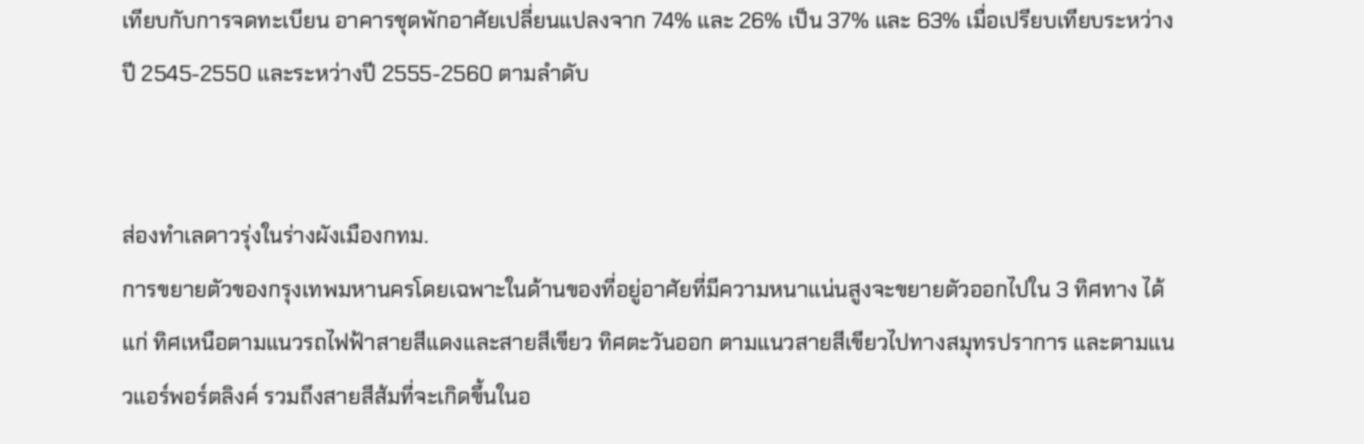เทียบกับการจดทะเบียน อาคารชุดพักอาศัยเปลี่ยนแปลงจาก 74% และ 26% เป็น 37% และ 63% เมื่อเปรียบเทียบระหว่างปี 2545-2550 และระหว่างปี 2555-2560 ตามลำดับ


ส่องทำเลดาวรุ่งในร่างผังเมืองกทม.
การขยายตัวของกรุงเทพมหานครโดยเฉพาะในด้านของที่อยู่อาศัยที่มีความหนาแน่นสูงจะขยายตัวออกไปใน 3 ทิศทาง ได้แก่ ทิศเหนือตามแนวรถไฟฟ้าสายสีแดงและสายสีเขียว ทิศตะวันออก ตามแนวสายสีเขียวไปทางสมุทรปราการ และตามแนวแอร์พอร์ตลิงค์ รวมถึงสายสีส้มที่จะเกิดขึ้นในอ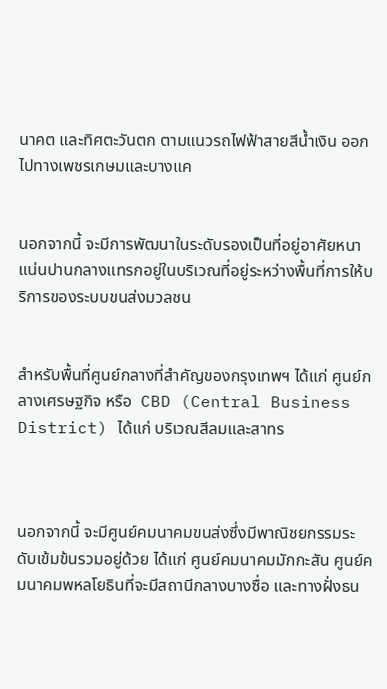นาคต และทิศตะวันตก ตามแนวรถไฟฟ้าสายสีน้ำเงิน ออกไปทางเพชรเกษมและบางแค


นอกจากนี้ จะมีการพัฒนาในระดับรองเป็นที่อยู่อาศัยหนาแน่นปานกลางแทรกอยู่ในบริเวณที่อยู่ระหว่างพื้นที่การให้บริการของระบบขนส่งมวลชน


สำหรับพื้นที่ศูนย์กลางที่สำคัญของกรุงเทพฯ ได้แก่ ศูนย์กลางเศรษฐกิจ หรือ  CBD (Central Business District) ได้แก่ บริเวณสีลมและสาทร



นอกจากนี้ จะมีศูนย์คมนาคมขนส่งซึ่งมีพาณิชยกรรมระดับเข้มข้นรวมอยู่ด้วย ได้แก่ ศูนย์คมนาคมมักกะสัน ศูนย์คมนาคมพหลโยธินที่จะมีสถานีกลางบางซื่อ และทางฝั่งธน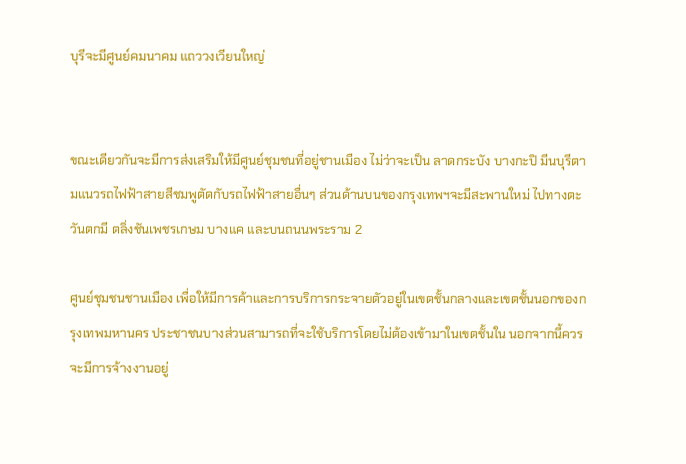บุรีจะมีศูนย์คมนาคม แถววงเวียนใหญ่


ขณะเดียวกันจะมีการส่งเสริมให้มีศูนย์ชุมชนที่อยู่ชานเมือง ไม่ว่าจะเป็น ลาดกระบัง บางกะปิ มีนบุรีตามแนวรถไฟฟ้าสายสีชมพูตัดกับรถไฟฟ้าสายอื่นๆ ส่วนด้านบนของกรุงเทพฯจะมีสะพานใหม่ ไปทางตะวันตกมี ตลิ่งชันเพชรเกษม บางแค และบนถนนพระราม 2

ศูนย์ชุมชนชานเมือง เพื่อให้มีการค้าและการบริการกระจายตัวอยู่ในเขตชั้นกลางและเขตชั้นนอกของกรุงเทพมหานคร ประชาชนบางส่วนสามารถที่จะใช้บริการโดยไม่ต้องเข้ามาในเขตชั้นใน นอกจากนี้ควรจะมีการจ้างงานอยู่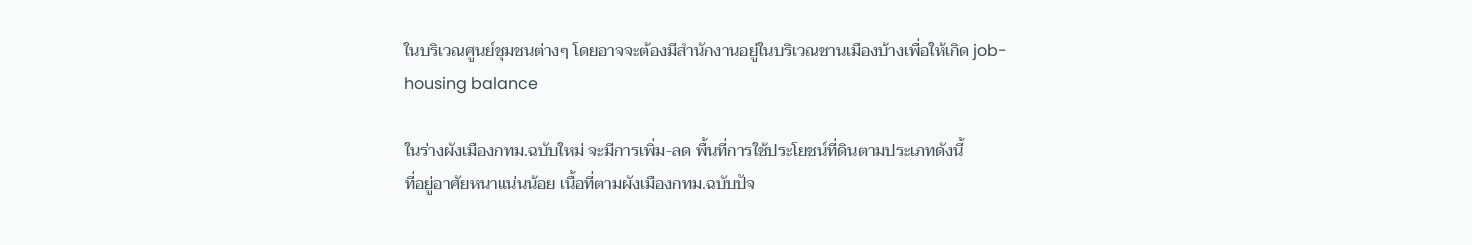ในบริเวณศูนย์ชุมชนต่างๆ โดยอาจจะต้องมีสำนักงานอยู่ในบริเวณชานเมืองบ้างเพื่อให้เกิด job-housing balance

ในร่างผังเมืองกทม.ฉบับใหม่ จะมีการเพิ่ม-ลด พื้นที่การใช้ประโยชน์ที่ดินตามประเภทดังนี้
ที่อยู่อาศัยหนาแน่นน้อย เนื้อที่ตามผังเมืองกทม.ฉบับปัจ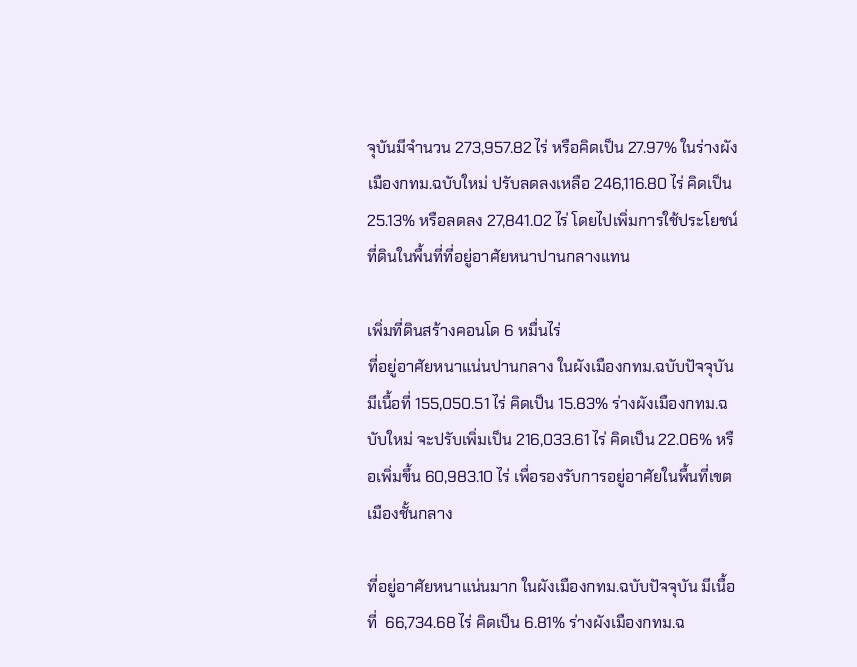จุบันมีจำนวน 273,957.82 ไร่ หรือคิดเป็น 27.97% ในร่างผังเมืองกทม.ฉบับใหม่ ปรับลดลงเหลือ 246,116.80 ไร่ คิดเป็น 25.13% หรือลดลง 27,841.02 ไร่ โดยไปเพิ่มการใช้ประโยชน์ที่ดินในพื้นที่ที่อยู่อาศัยหนาปานกลางแทน

เพิ่มที่ดินสร้างคอนโด 6 หมื่นไร่
ที่อยู่อาศัยหนาแน่นปานกลาง ในผังเมืองกทม.ฉบับปัจจุบัน มีเนื้อที่ 155,050.51 ไร่ คิดเป็น 15.83% ร่างผังเมืองกทม.ฉบับใหม่ จะปรับเพิ่มเป็น 216,033.61 ไร่ คิดเป็น 22.06% หรือเพิ่มขึ้น 60,983.10 ไร่ เพื่อรองรับการอยู่อาศัยในพื้นที่เขตเมืองชั้นกลาง

ที่อยู่อาศัยหนาแน่นมาก ในผังเมืองกทม.ฉบับปัจจุบัน มีเนื้อที่  66,734.68 ไร่ คิดเป็น 6.81% ร่างผังเมืองกทม.ฉ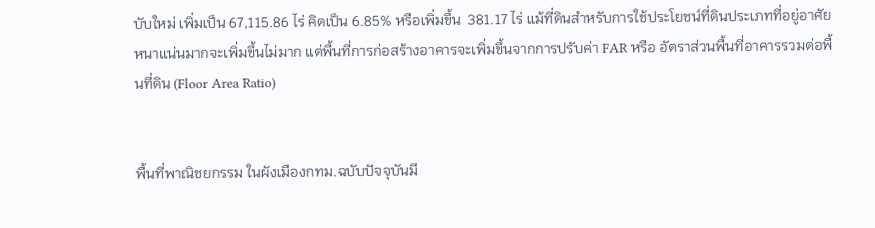บับใหม่ เพิ่มเป็น 67,115.86 ไร่ คิดเป็น 6.85% หรือเพิ่มขึ้น  381.17 ไร่ แม้ที่ดินสำหรับการใช้ประโยชน์ที่ดินประเภทที่อยู่อาศัยหนาแน่นมากจะเพิ่มขึ้นไม่มาก แต่พื้นที่การก่อสร้างอาคารจะเพิ่มขึ้นจากการปรับค่า FAR หรือ อัตราส่วนพื้นที่อาคารรวมต่อพื้นที่ดิน (Floor Area Ratio)


พื้นที่พาณิชยกรรม ในผังเมืองกทม.ฉบับปัจจุบันมี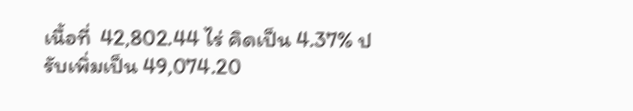เนื้อที่  42,802.44 ไร่ คิดเป็น 4.37% ปรับเพิ่มเป็น 49,074.20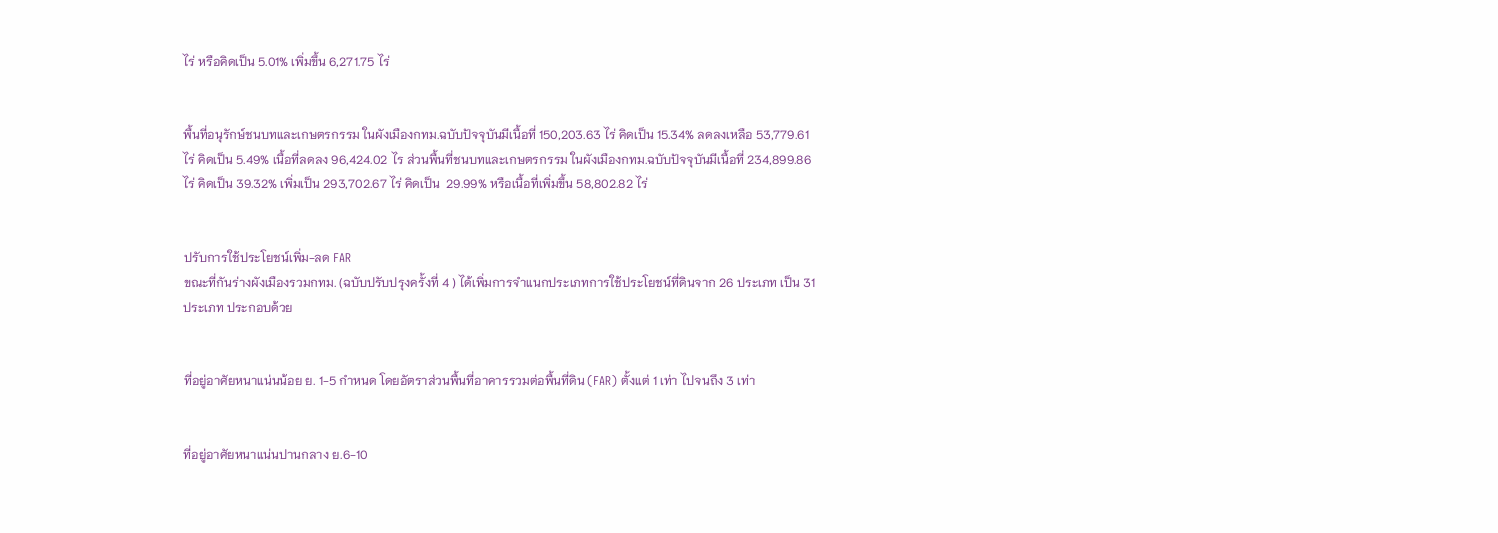ไร่ หรือคิดเป็น 5.01% เพิ่มขึ้น 6,271.75 ไร่


พื้นที่อนุรักษ์ชนบทและเกษตรกรรม ในผังเมืองกทม.ฉบับปัจจุบันมีเนื้อที่ 150,203.63 ไร่ คิดเป็น 15.34% ลดลงเหลือ 53,779.61 ไร่ คิดเป็น 5.49% เนื้อที่ลดลง 96,424.02 ไร ส่วนพื้นที่ชนบทและเกษตรกรรม ในผังเมืองกทม.ฉบับปัจจุบันมีเนื้อที่ 234,899.86 ไร่ คิดเป็น 39.32% เพิ่มเป็น 293,702.67 ไร่ คิดเป็น  29.99% หรือเนื้อที่เพิ่มขึ้น 58,802.82 ไร่


ปรับการใช้ประโยชน์เพิ่ม-ลด FAR
ขณะที่กันร่างผังเมืองรวมกทม. (ฉบับปรับปรุงครั้งที่ 4 ) ได้เพิ่มการจำแนกประเภทการใช้ประโยชน์ที่ดินจาก 26 ประเภท เป็น 31 ประเภท ประกอบด้วย


ที่อยู่อาศัยหนาแน่นน้อย ย. 1-5 กำหนด โดยอัตราส่วนพื้นที่อาคารรวมต่อพื้นที่ดิน (FAR) ตั้งแต่ 1 เท่า ไปจนถึง 3 เท่า


ที่อยู่อาศัยหนาแน่นปานกลาง ย.6-10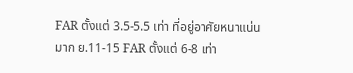FAR ตั้งแต่ 3.5-5.5 เท่า ที่อยู่อาศัยหนาแน่นมาก ย.11-15 FAR ตั้งแต่ 6-8 เท่า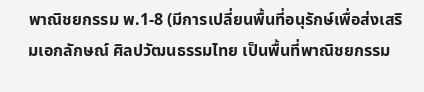พาณิชยกรรม พ.1-8 (มีการเปลี่ยนพื้นที่อนุรักษ์เพื่อส่งเสริมเอกลักษณ์ ศิลปวัฒนธรรมไทย เป็นพื้นที่พาณิชยกรรม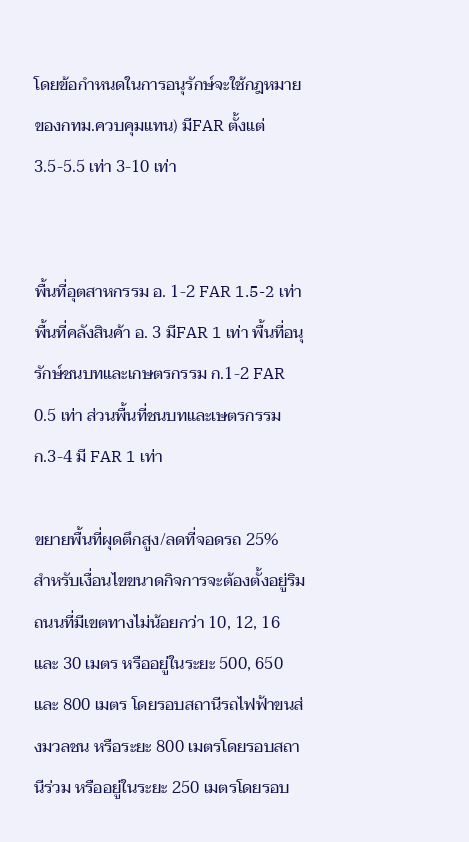โดยข้อกำหนดในการอนุรักษ์จะใช้กฎหมายของกทม.ควบคุมแทน) มีFAR ตั้งแต่ 3.5-5.5 เท่า 3-10 เท่า


พื้นที่อุตสาหกรรม อ. 1-2 FAR 1.5-2 เท่า พื้นที่คลังสินค้า อ. 3 มีFAR 1 เท่า พื้นที่อนุรักษ์ชนบทและเกษตรกรรม ก.1-2 FAR 0.5 เท่า ส่วนพื้นที่ชนบทและเษตรกรรม ก.3-4 มี FAR 1 เท่า

ขยายพื้นที่ผุดตึกสูง/ลดที่จอดรถ 25%
สำหรับเงื่อนไขขนาดกิจการจะต้องตั้งอยู่ริมถนนที่มีเขตทางไม่น้อยกว่า 10, 12, 16 และ 30 เมตร หรืออยู่ในระยะ 500, 650 และ 800 เมตร โดยรอบสถานีรถไฟฟ้าขนส่งมวลชน หรือระยะ 800 เมตรโดยรอบสถานีร่วม หรืออยู่ในระยะ 250 เมตรโดยรอบ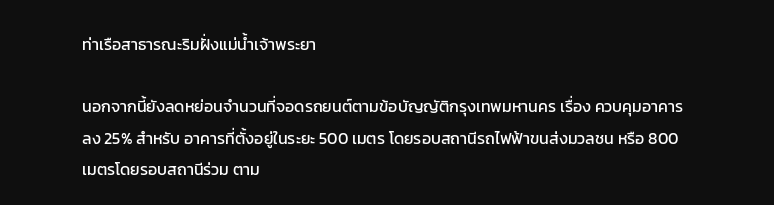ท่าเรือสาธารณะริมฝั่งแม่น้ำเจ้าพระยา

นอกจากนี้ยังลดหย่อนจำนวนที่จอดรถยนต์ตามข้อบัญญัติกรุงเทพมหานคร เรื่อง ควบคุมอาคาร ลง 25% สำหรับ อาคารที่ตั้งอยู่ในระยะ 500 เมตร โดยรอบสถานีรถไฟฟ้าขนส่งมวลชน หรือ 800 เมตรโดยรอบสถานีร่วม ตาม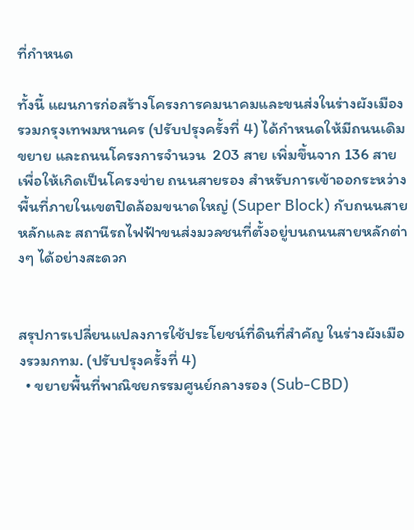ที่กำหนด

ทั้งนี้ แผนการก่อสร้างโครงการคมนาคมและขนส่งในร่างผังเมืองรวมกรุงเทพมหานคร (ปรับปรุงครั้งที่ 4) ได้กำหนดให้มีถนนเดิมขยาย และถนนโครงการจำนวน  203 สาย เพิ่มขึ้นจาก 136 สาย เพื่อให้เกิดเป็นโครงข่าย ถนนสายรอง สำหรับการเข้าออกระหว่างพื้นที่ภายในเขตปิดล้อมขนาดใหญ่ (Super Block) กับถนนสายหลักและ สถานีรถไฟฟ้าขนส่งมวลชนที่ตั้งอยู่บนถนนสายหลักต่างๆ ได้อย่างสะดวก


สรุปการเปลี่ยนแปลงการใช้ประโยชน์ที่ดินที่สำคัญ ในร่างผังเมืองรวมกทม. (ปรับปรุงครั้งที่ 4)
  • ขยายพื้นที่พาณิชยกรรมศูนย์กลางรอง (Sub-CBD)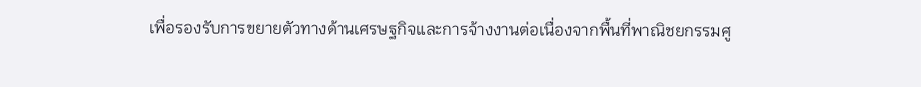เพื่อรองรับการขยายตัวทางด้านเศรษฐกิจและการจ้างงานต่อเนื่องจากพื้นที่พาณิชยกรรมศู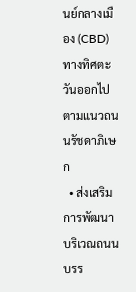นย์กลางเมือง (CBD) ทางทิศตะวันออกไปตามแนวถนนรัชดาภิเษก
  • ส่งเสริมการพัฒนาบริเวณถนนบรร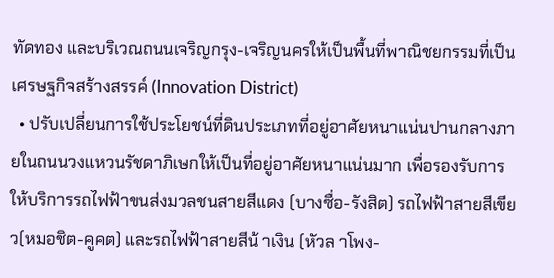ทัดทอง และบริเวณถนนเจริญกรุง-เจริญนครให้เป็นพื้นที่พาณิชยกรรมที่เป็นเศรษฐกิจสร้างสรรค์ (Innovation District)
  • ปรับเปลี่ยนการใช้ประโยชน์ที่ดินประเภทที่อยู่อาศัยหนาแน่นปานกลางภายในถนนวงแหวนรัชดาภิเษกให้เป็นที่อยู่อาศัยหนาแน่นมาก เพื่อรองรับการให้บริการรถไฟฟ้าขนส่งมวลชนสายสีแดง (บางซื่อ-รังสิต) รถไฟฟ้าสายสีเขียว(หมอชิต-คูคต) และรถไฟฟ้าสายสีน้ าเงิน (หัวล าโพง-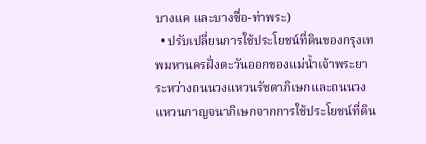บางแค และบางซื่อ-ท่าพระ)
  • ปรับเปลี่ยนการใช้ประโยชน์ที่ดินของกรุงเทพมหานครฝั่งตะวันออกของแม่น้ำเจ้าพระยา ระหว่างถนนวงแหวนรัชดาภิเษกและถนนวงแหวนกาญจนาภิเษกจากการใช้ประโยชน์ที่ดิน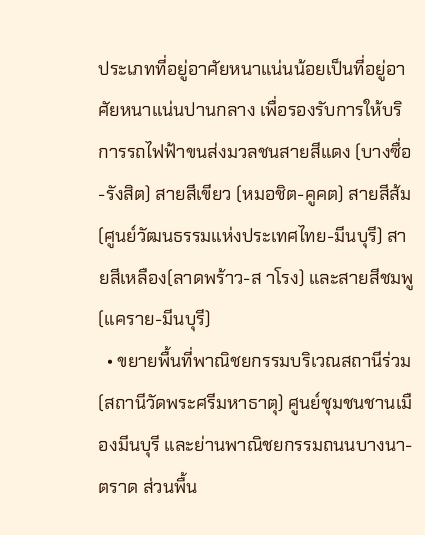ประเภทที่อยู่อาศัยหนาแน่นน้อยเป็นที่อยู่อาศัยหนาแน่นปานกลาง เพื่อรองรับการให้บริการรถไฟฟ้าขนส่งมวลชนสายสีแดง (บางซื่อ-รังสิต) สายสีเขียว (หมอชิต-คูคต) สายสีส้ม (ศูนย์วัฒนธรรมแห่งประเทศไทย-มีนบุรี) สายสีเหลือง(ลาดพร้าว-ส าโรง) และสายสีชมพู (แคราย-มีนบุรี)
  • ขยายพื้นที่พาณิชยกรรมบริเวณสถานีร่วม(สถานีวัดพระศรีมหาธาตุ) ศูนย์ชุมชนชานเมืองมีนบุรี และย่านพาณิชยกรรมถนนบางนา-ตราด ส่วนพื้น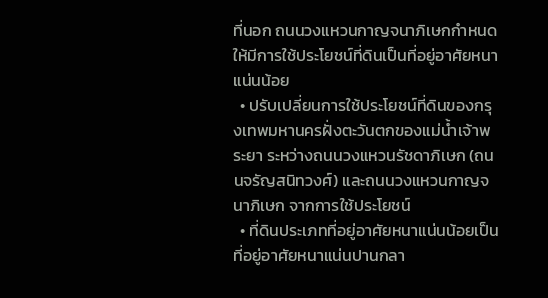ที่นอก ถนนวงแหวนกาญจนาภิเษกกำหนดให้มีการใช้ประโยชน์ที่ดินเป็นที่อยู่อาศัยหนาแน่นน้อย
  • ปรับเปลี่ยนการใช้ประโยชน์ที่ดินของกรุงเทพมหานครฝั่งตะวันตกของแม่น้ำเจ้าพระยา ระหว่างถนนวงแหวนรัชดาภิเษก (ถนนจรัญสนิทวงศ์) และถนนวงแหวนกาญจนาภิเษก จากการใช้ประโยชน์
  • ที่ดินประเภทที่อยู่อาศัยหนาแน่นน้อยเป็นที่อยู่อาศัยหนาแน่นปานกลา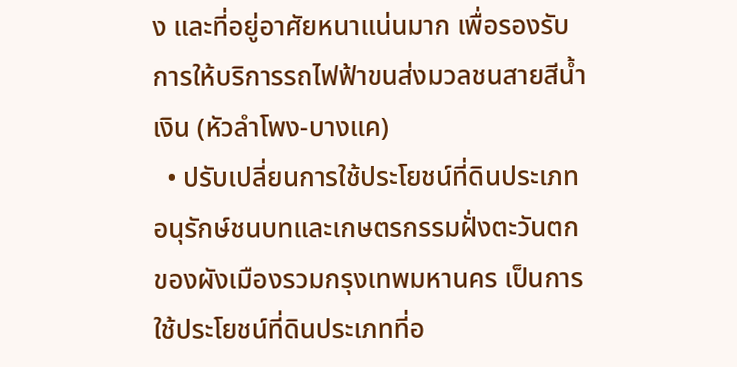ง และที่อยู่อาศัยหนาแน่นมาก เพื่อรองรับการให้บริการรถไฟฟ้าขนส่งมวลชนสายสีน้ำเงิน (หัวลำโพง-บางแค)
  • ปรับเปลี่ยนการใช้ประโยชน์ที่ดินประเภทอนุรักษ์ชนบทและเกษตรกรรมฝั่งตะวันตกของผังเมืองรวมกรุงเทพมหานคร เป็นการใช้ประโยชน์ที่ดินประเภทที่อ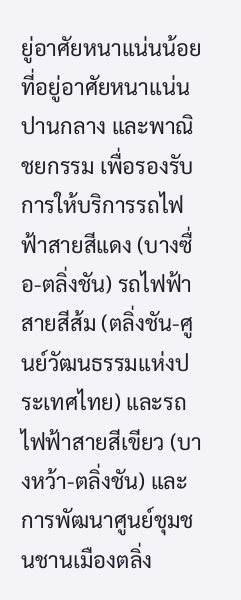ยู่อาศัยหนาแน่นน้อย ที่อยู่อาศัยหนาแน่นปานกลาง และพาณิชยกรรม เพื่อรองรับการให้บริการรถไฟฟ้าสายสีแดง (บางซื่อ-ตลิ่งชัน) รถไฟฟ้าสายสีส้ม (ตลิ่งชัน-ศูนย์วัฒนธรรมแห่งประเทศไทย) และรถไฟฟ้าสายสีเขียว (บางหว้า-ตลิ่งชัน) และการพัฒนาศูนย์ชุมชนชานเมืองตลิ่ง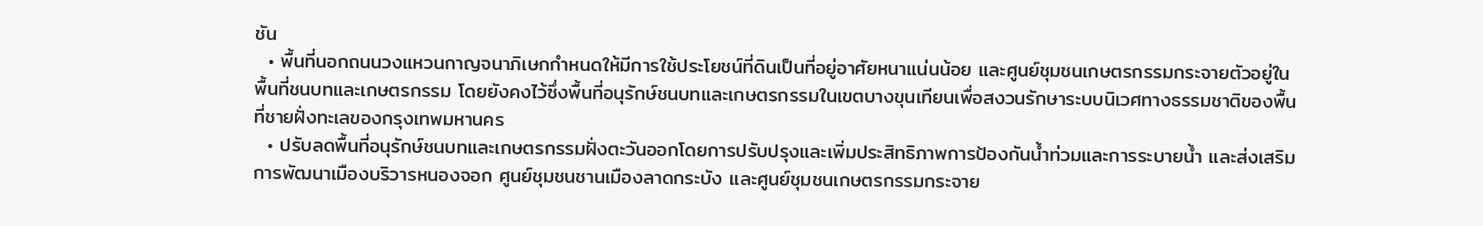ชัน
  • พื้นที่นอกถนนวงแหวนกาญจนาภิเษกกำหนดให้มีการใช้ประโยชน์ที่ดินเป็นที่อยู่อาศัยหนาแน่นน้อย และศูนย์ชุมชนเกษตรกรรมกระจายตัวอยู่ในพื้นที่ชนบทและเกษตรกรรม โดยยังคงไว้ซึ่งพื้นที่อนุรักษ์ชนบทและเกษตรกรรมในเขตบางขุนเทียนเพื่อสงวนรักษาระบบนิเวศทางธรรมชาติของพื้นที่ชายฝั่งทะเลของกรุงเทพมหานคร
  • ปรับลดพื้นที่อนุรักษ์ชนบทและเกษตรกรรมฝั่งตะวันออกโดยการปรับปรุงและเพิ่มประสิทธิภาพการป้องกันน้ำท่วมและการระบายน้ำ และส่งเสริมการพัฒนาเมืองบริวารหนองจอก ศูนย์ชุมชนชานเมืองลาดกระบัง และศูนย์ชุมชนเกษตรกรรมกระจาย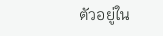ตัวอยู่ใน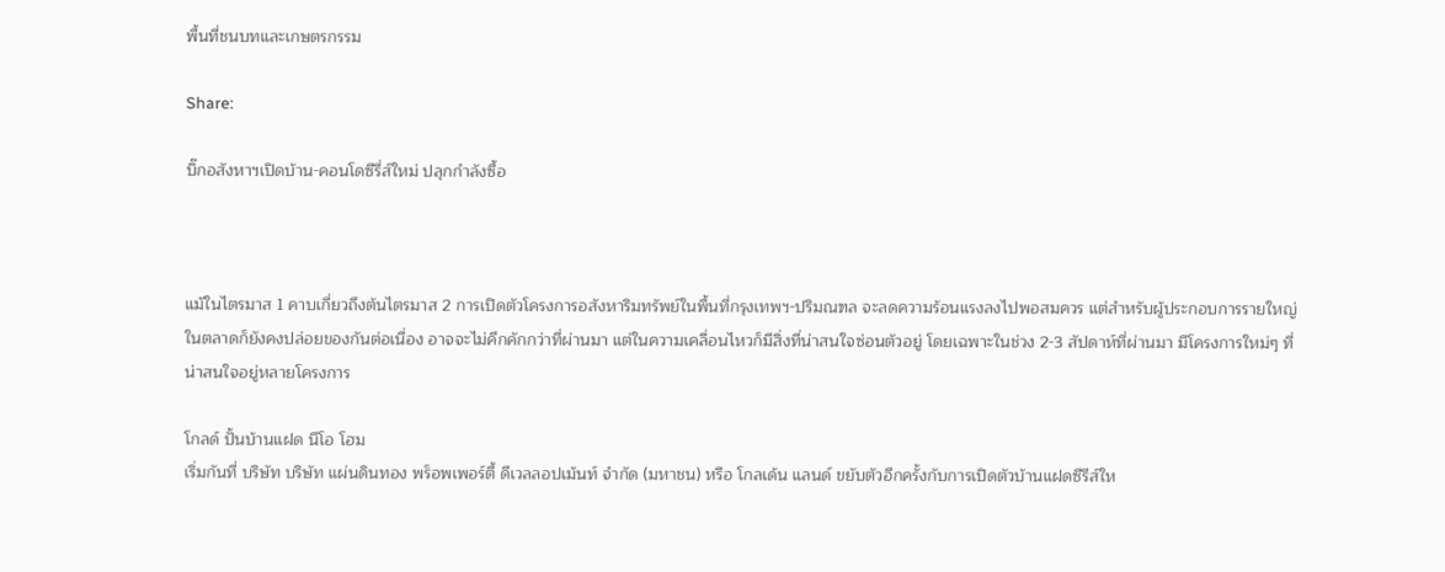พื้นที่ชนบทและเกษตรกรรม

Share:

บิ๊กอสังหาฯเปิดบ้าน-คอนโดซีรี่ส์ใหม่ ปลุกกำลังซื้อ



แม้ในไตรมาส 1 คาบเกี่ยวถึงต้นไตรมาส 2 การเปิดตัวโครงการอสังหาริมทรัพย์ในพื้นที่กรุงเทพฯ-ปริมณฑล จะลดความร้อนแรงลงไปพอสมควร แต่สำหรับผู้ประกอบการรายใหญ่ในตลาดก็ยังคงปล่อยของกันต่อเนื่อง อาจจะไม่คึกคักกว่าที่ผ่านมา แต่ในความเคลื่อนไหวก็มีสิ่งที่น่าสนใจซ่อนตัวอยู่ โดยเฉพาะในช่วง 2-3 สัปดาห์ที่ผ่านมา มีโครงการใหม่ๆ ที่น่าสนใจอยู่หลายโครงการ

โกลด์ ปั้นบ้านแฝด นีโอ โฮม
เริ่มกันที่ บริษัท บริษัท แผ่นดินทอง พร็อพเพอร์ตี้ ดีเวลลอปเม้นท์ จำกัด (มหาชน) หรือ โกลเด้น แลนด์ ขยับตัวอีกครั้งกับการเปิดตัวบ้านแฝดซีรีส์ให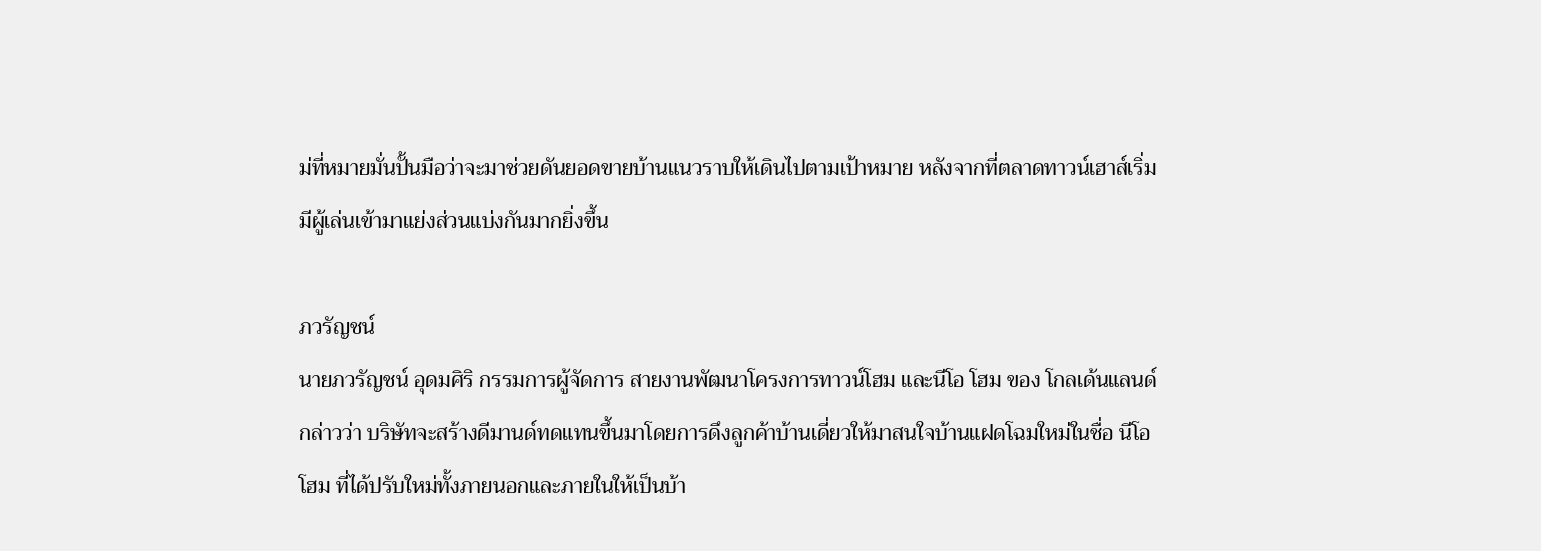ม่ที่หมายมั่นปั้นมือว่าจะมาช่วยดันยอดขายบ้านแนวราบให้เดินไปตามเป้าหมาย หลังจากที่ตลาดทาวน์เฮาส์เริ่มมีผู้เล่นเข้ามาแย่งส่วนแบ่งกันมากยิ่งขึ้น

ภวรัญชน์
นายภวรัญชน์ อุดมศิริ กรรมการผู้จัดการ สายงานพัฒนาโครงการทาวน์โฮม และนีโอ โฮม ของ โกลเด้นแลนด์ กล่าวว่า บริษัทจะสร้างดีมานด์ทดแทนขึ้นมาโดยการดึงลูกค้าบ้านเดี่ยวให้มาสนใจบ้านแฝดโฉมใหม่ในชื่อ นีโอ โฮม ที่ได้ปรับใหม่ทั้งภายนอกและภายในให้เป็นบ้า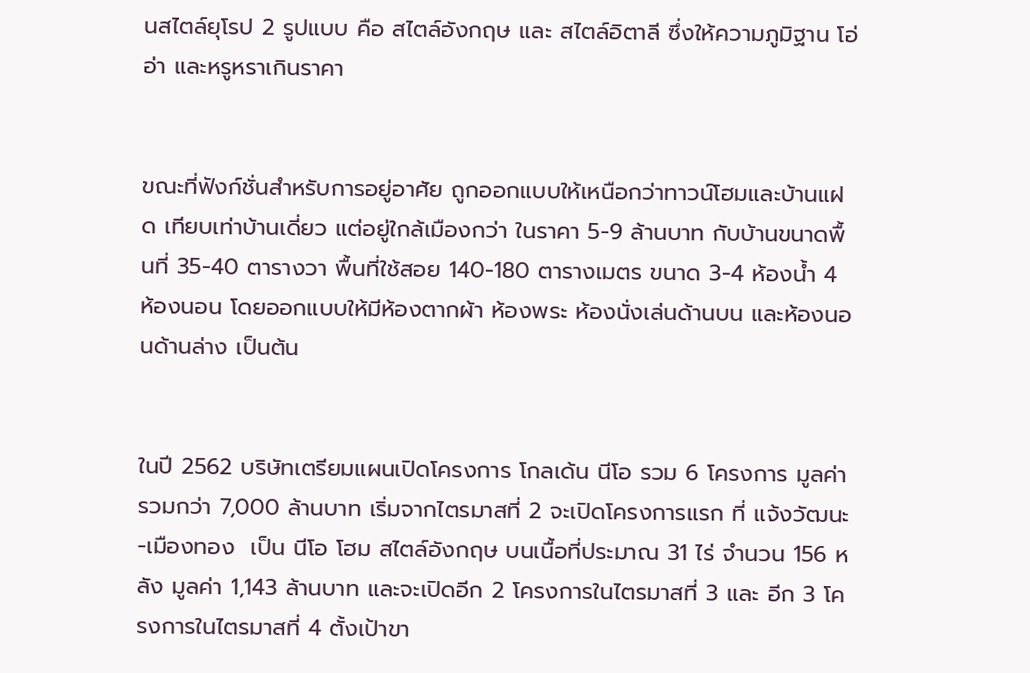นสไตล์ยุโรป 2 รูปแบบ คือ สไตล์อังกฤษ และ สไตล์อิตาลี ซึ่งให้ความภูมิฐาน โอ่อ่า และหรูหราเกินราคา


ขณะที่ฟังก์ชั่นสำหรับการอยู่อาศัย ถูกออกแบบให้เหนือกว่าทาวน์โฮมและบ้านแฝด เทียบเท่าบ้านเดี่ยว แต่อยู่ใกล้เมืองกว่า ในราคา 5-9 ล้านบาท กับบ้านขนาดพื้นที่ 35-40 ตารางวา พื้นที่ใช้สอย 140-180 ตารางเมตร ขนาด 3-4 ห้องน้ำ 4 ห้องนอน โดยออกแบบให้มีห้องตากผ้า ห้องพระ ห้องนั่งเล่นด้านบน และห้องนอนด้านล่าง เป็นต้น


ในปี 2562 บริษัทเตรียมแผนเปิดโครงการ โกลเด้น นีโอ รวม 6 โครงการ มูลค่ารวมกว่า 7,000 ล้านบาท เริ่มจากไตรมาสที่ 2 จะเปิดโครงการแรก ที่ แจ้งวัฒนะ-เมืองทอง  เป็น นีโอ โฮม สไตล์อังกฤษ บนเนื้อที่ประมาณ 31 ไร่ จำนวน 156 หลัง มูลค่า 1,143 ล้านบาท และจะเปิดอีก 2 โครงการในไตรมาสที่ 3 และ อีก 3 โครงการในไตรมาสที่ 4 ตั้งเป้าขา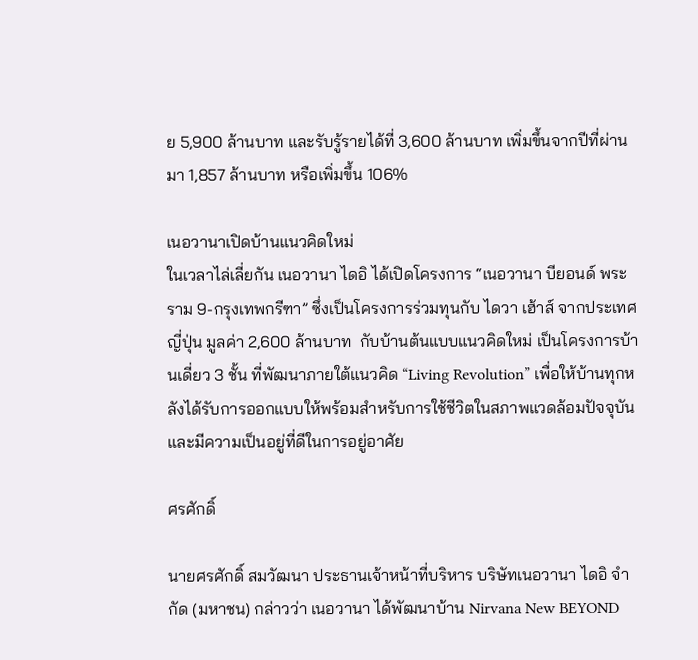ย 5,900 ล้านบาท และรับรู้รายได้ที่ 3,600 ล้านบาท เพิ่มขึ้นจากปีที่ผ่านมา 1,857 ล้านบาท หรือเพิ่มขึ้น 106%

เนอวานาเปิดบ้านแนวคิดใหม่
ในเวลาไล่เลี่ยกัน เนอวานา ไดอิ ได้เปิดโครงการ “เนอวานา บียอนด์ พระราม 9-กรุงเทพกรีฑา” ซึ่งเป็นโครงการร่วมทุนกับ ไดวา เฮ้าส์ จากประเทศญี่ปุ่น มูลค่า 2,600 ล้านบาท  กับบ้านต้นแบบแนวคิดใหม่ เป็นโครงการบ้านเดี่ยว 3 ชั้น ที่พัฒนาภายใต้แนวคิด “Living Revolution” เพื่อให้บ้านทุกหลังได้รับการออกแบบให้พร้อมสำหรับการใช้ชีวิตในสภาพแวดล้อมปัจจุบันและมีความเป็นอยู่ที่ดีในการอยู่อาศัย

ศรศักดิ์

นายศรศักดิ์ สมวัฒนา ประธานเจ้าหน้าที่บริหาร บริษัทเนอวานา ไดอิ จำกัด (มหาชน) กล่าวว่า เนอวานา ได้พัฒนาบ้าน Nirvana New BEYOND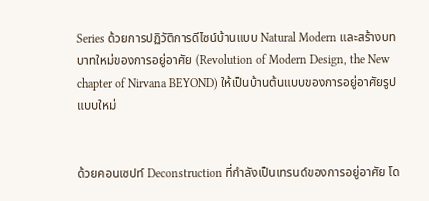Series ด้วยการปฏิวัติการดีไซน์บ้านแบบ Natural Modern และสร้างบทบาทใหม่ของการอยู่อาศัย (Revolution of Modern Design, the New chapter of Nirvana BEYOND) ให้เป็นบ้านต้นแบบของการอยู่อาศัยรูปแบบใหม่


ด้วยคอนเซปท์ Deconstruction ที่กำลังเป็นเทรนด์ของการอยู่อาศัย โด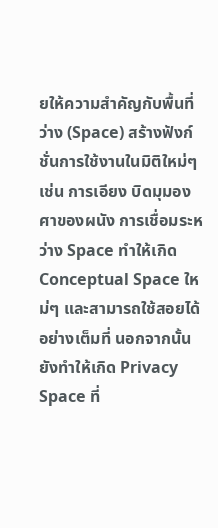ยให้ความสำคัญกับพื้นที่ว่าง (Space) สร้างฟังก์ชั่นการใช้งานในมิติใหม่ๆ เช่น การเอียง บิดมุมองศาของผนัง การเชื่อมระหว่าง Space ทำให้เกิด Conceptual Space ใหม่ๆ และสามารถใช้สอยได้อย่างเต็มที่ นอกจากนั้นยังทำให้เกิด Privacy Space ที่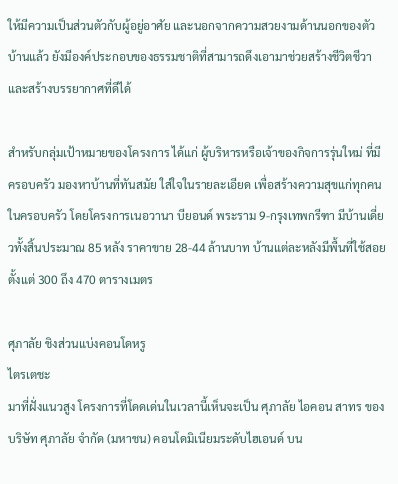ให้มีความเป็นส่วนตัวกับผู้อยู่อาศัย และนอกจากความสวยงามด้านนอกของตัวบ้านแล้ว ยังมีองค์ประกอบของธรรมชาติที่สามารถดึงเอามาช่วยสร้างชีวิตชีวาและสร้างบรรยากาศที่ดีได้

สำหรับกลุ่มเป้าหมายของโครงการ ได้แก่ ผู้บริหารหรือเจ้าของกิจการรุ่นใหม่ ที่มีครอบครัว มองหาบ้านที่ทันสมัย ใส่ใจในรายละเอียด เพื่อสร้างความสุขแก่ทุกคนในครอบครัว โดยโครงการเนอวานา บียอนด์ พระราม 9-กรุงเทพกรีฑา มีบ้านเดี่ยวทั้งสิ้นประมาณ 85 หลัง ราคาขาย 28-44 ล้านบาท บ้านแต่ละหลังมีพื้นที่ใช้สอยตั้งแต่ 300 ถึง 470 ตารางเมตร

ศุภาลัย ชิงส่วนแบ่งคอนโดหรู
ไตรเตชะ
มาที่ฝั่งแนวสูง โครงการที่โดดเด่นในเวลานี้เห็นจะเป็น ศุภาลัย ไอคอน สาทร ของ บริษัท ศุภาลัย จำกัด (มหาชน) คอนโดมิเนียมระดับไฮเอนด์ บน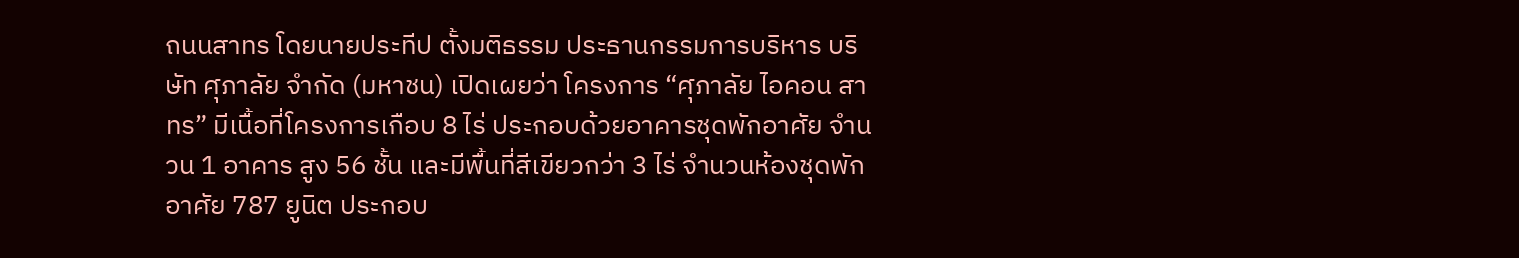ถนนสาทร โดยนายประทีป ตั้งมติธรรม ประธานกรรมการบริหาร บริษัท ศุภาลัย จำกัด (มหาชน) เปิดเผยว่า โครงการ “ศุภาลัย ไอคอน สาทร” มีเนื้อที่โครงการเกือบ 8 ไร่ ประกอบด้วยอาคารชุดพักอาศัย จำนวน 1 อาคาร สูง 56 ชั้น และมีพื้นที่สีเขียวกว่า 3 ไร่ จำนวนห้องชุดพักอาศัย 787 ยูนิต ประกอบ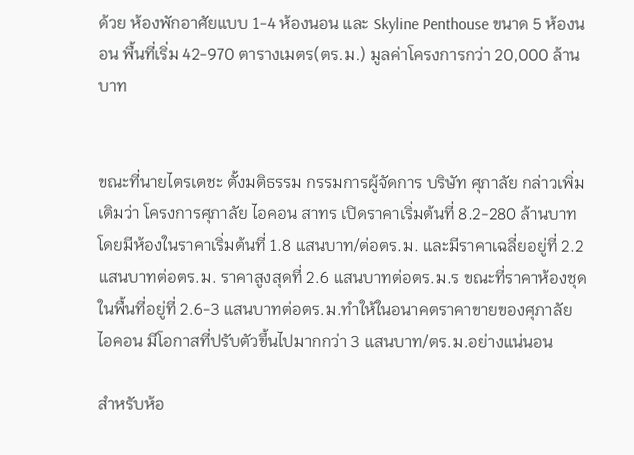ด้วย ห้องพักอาศัยแบบ 1-4 ห้องนอน และ Skyline Penthouse ขนาด 5 ห้องนอน พื้นที่เริ่ม 42-970 ตารางเมตร(ตร.ม.) มูลค่าโครงการกว่า 20,000 ล้านบาท


ขณะที่นายไตรเตชะ ตั้งมติธรรม กรรมการผู้จัดการ บริษัท ศุภาลัย กล่าวเพิ่มเติมว่า โครงการศุภาลัย ไอคอน สาทร เปิดราคาเริ่มต้นที่ 8.2-280 ล้านบาท โดยมีห้องในราคาเริ่มต้นที่ 1.8 แสนบาท/ต่อตร.ม. และมีราคาเฉลี่ยอยู่ที่ 2.2 แสนบาทต่อตร.ม. ราคาสูงสุดที่ 2.6 แสนบาทต่อตร.ม.ร ขณะที่ราคาห้องชุดในพื้นที่อยู่ที่ 2.6-3 แสนบาทต่อตร.ม.ทำให้ในอนาคตราคาขายของศุภาลัย ไอคอน มีโอกาสที่ปรับตัวขึ้นไปมากกว่า 3 แสนบาท/ตร.ม.อย่างแน่นอน

สำหรับห้อ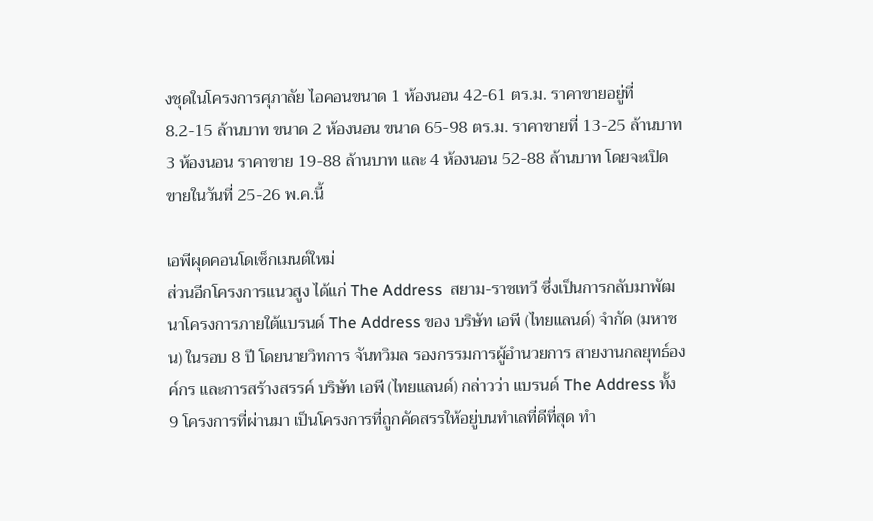งชุดในโครงการศุภาลัย ไอคอนขนาด 1 ห้องนอน 42-61 ตร.ม. ราคาขายอยู่ที่ 8.2-15 ล้านบาท ขนาด 2 ห้องนอน ขนาด 65-98 ตร.ม. ราคาขายที่ 13-25 ล้านบาท 3 ห้องนอน ราคาขาย 19-88 ล้านบาท และ 4 ห้องนอน 52-88 ล้านบาท โดยจะเปิดขายในวันที่ 25-26 พ.ค.นี้

เอพีผุดคอนโดเซ็กเมนต์ใหม่
ส่วนอีกโครงการแนวสูง ได้แก่ The Address  สยาม-ราชเทวี ซึ่งเป็นการกลับมาพัฒนาโครงการภายใต้แบรนด์ The Address ของ บริษัท เอพี (ไทยแลนด์) จำกัด (มหาชน) ในรอบ 8 ปี โดยนายวิทการ จันทวิมล รองกรรมการผู้อำนวยการ สายงานกลยุทธ์องค์กร และการสร้างสรรค์ บริษัท เอพี (ไทยแลนด์) กล่าวว่า แบรนด์ The Address ทั้ง 9 โครงการที่ผ่านมา เป็นโครงการที่ถูกคัดสรรให้อยู่บนทำเลที่ดีที่สุด ทำ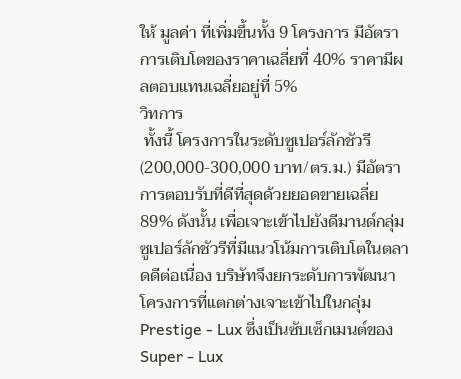ให้ มูลค่า ที่เพิ่มขึ้นทั้ง 9 โครงการ มีอัตราการเติบโตของราคาเฉลี่ยที่ 40% ราคามีผลตอบแทนเฉลี่ยอยู่ที่ 5%
วิทการ
 ทั้งนี้ โครงการในระดับซูเปอร์ลักชัวรี (200,000-300,000 บาท/ตร.ม.) มีอัตราการตอบรับที่ดีที่สุดด้วยยอดขายเฉลี่ย 89% ดังนั้น เพื่อเจาะเข้าไปยังดีมานด์กลุ่มซูเปอร์ลักชัวรีที่มีแนวโน้มการเติบโตในตลาดดีต่อเนื่อง บริษัทจึงยกระดับการพัฒนาโครงการที่แตกต่างเจาะเข้าไปในกลุ่ม Prestige - Lux ซึ่งเป็นซับเซ็กเมนต์ของ Super - Lux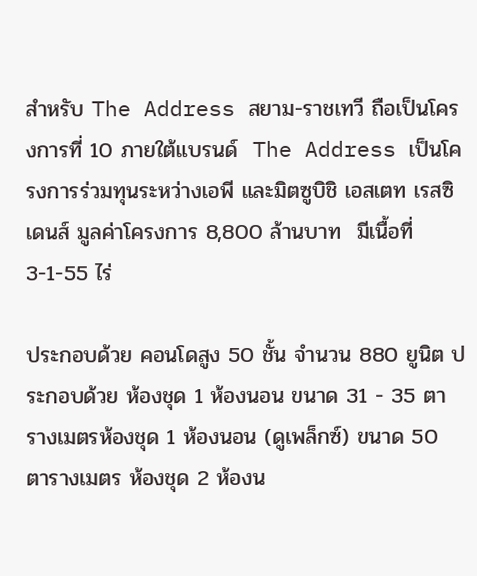สำหรับ The Address สยาม-ราชเทวี ถือเป็นโครงการที่ 10 ภายใต้แบรนด์  The Address เป็นโครงการร่วมทุนระหว่างเอพี และมิตซูบิชิ เอสเตท เรสซิเดนส์ มูลค่าโครงการ 8,800 ล้านบาท  มีเนื้อที่ 3-1-55 ไร่

ประกอบด้วย คอนโดสูง 50 ชั้น จำนวน 880 ยูนิต ประกอบด้วย ห้องชุด 1 ห้องนอน ขนาด 31 - 35 ตารางเมตรห้องชุด 1 ห้องนอน (ดูเพล็กซ์) ขนาด 50 ตารางเมตร ห้องชุด 2 ห้องน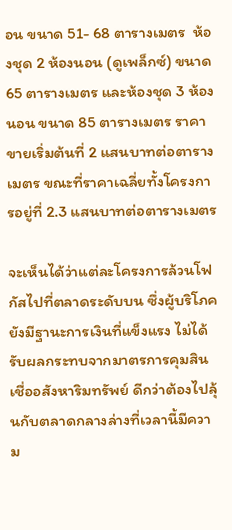อน ขนาด 51- 68 ตารางเมตร  ห้องชุด 2 ห้องนอน (ดูเพล็กซ์) ขนาด 65 ตารางเมตร และห้องชุด 3 ห้องนอน ขนาด 85 ตารางเมตร ราคาขายเริ่มต้นที่ 2 แสนบาทต่อตารางเมตร ขณะที่ราคาเฉลี่ยทั้งโครงการอยู่ที่ 2.3 แสนบาทต่อตารางเมตร

จะเห็นได้ว่าแต่ละโครงการล้วนโฟกัสไปที่ตลาดระดับบน ซึ่งผู้บริโภคยังมีฐานะการเงินที่แข็งแรง ไม่ได้รับผลกระทบจากมาตรการคุมสินเชื่ออสังหาริมทรัพย์ ดีกว่าต้องไปลุ้นกับตลาดกลางล่างที่เวลานี้มีความ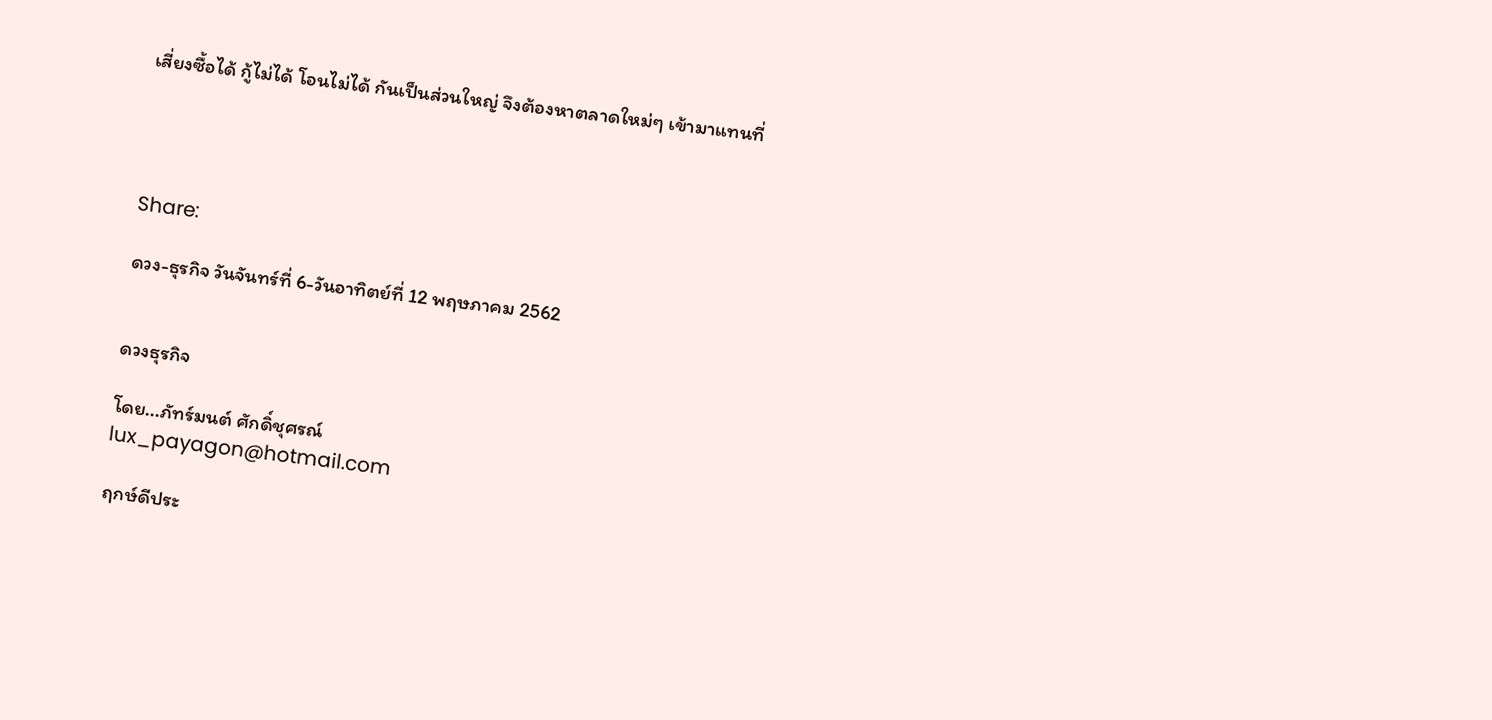เสี่ยงซื้อได้ กู้ไม่ได้ โอนไม่ได้ กันเป็นส่วนใหญ่ จึงต้องหาตลาดใหม่ๆ เข้ามาแทนที่




Share:

ดวง-ธุรกิจ วันจันทร์ที่ 6-วันอาทิตย์ที่ 12 พฤษภาคม 2562


ดวงธุรกิจ

โดย...ภัทร์มนต์ ศักดิ์ชุศรณ์
lux_payagon@hotmail.com

ฤกษ์ดีประ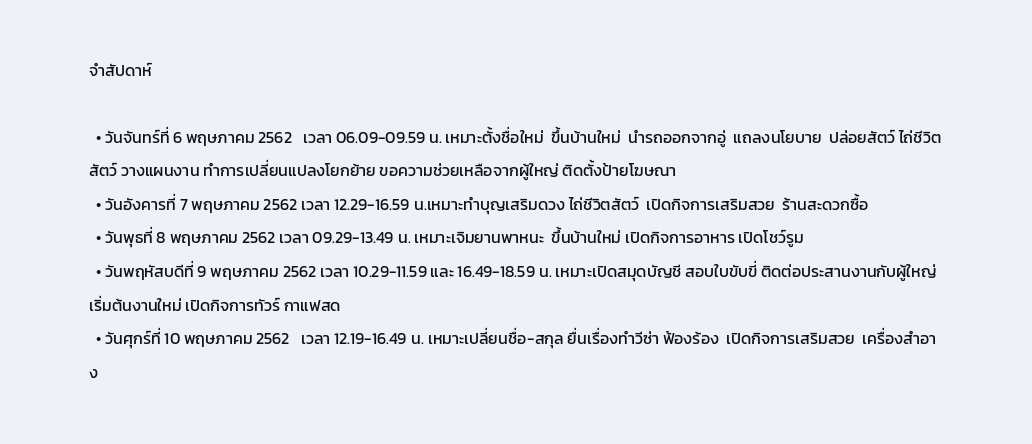จำสัปดาห์

  • วันจันทร์ที่ 6 พฤษภาคม 2562   เวลา 06.09-09.59 น. เหมาะตั้งชื่อใหม่  ขึ้นบ้านใหม่  นำรถออกจากอู่  แถลงนโยบาย  ปล่อยสัตว์ ไถ่ชีวิตสัตว์ วางแผนงาน ทำการเปลี่ยนแปลงโยกย้าย ขอความช่วยเหลือจากผู้ใหญ่ ติดตั้งป้ายโฆษณา
  • วันอังคารที่ 7 พฤษภาคม 2562 เวลา 12.29-16.59 น.เหมาะทำบุญเสริมดวง ไถ่ชีวิตสัตว์  เปิดกิจการเสริมสวย  ร้านสะดวกซื้อ
  • วันพุธที่ 8 พฤษภาคม 2562 เวลา 09.29-13.49 น. เหมาะเจิมยานพาหนะ  ขึ้นบ้านใหม่ เปิดกิจการอาหาร เปิดโชว์รูม
  • วันพฤหัสบดีที่ 9 พฤษภาคม 2562 เวลา 10.29-11.59 และ 16.49-18.59 น. เหมาะเปิดสมุดบัญชี สอบใบขับขี่ ติดต่อประสานงานกับผู้ใหญ่ เริ่มต้นงานใหม่ เปิดกิจการทัวร์ กาแฟสด
  • วันศุกร์ที่ 10 พฤษภาคม 2562   เวลา 12.19-16.49 น. เหมาะเปลี่ยนชื่อ-สกุล ยื่นเรื่องทำวีซ่า ฟ้องร้อง  เปิดกิจการเสริมสวย  เครื่องสำอาง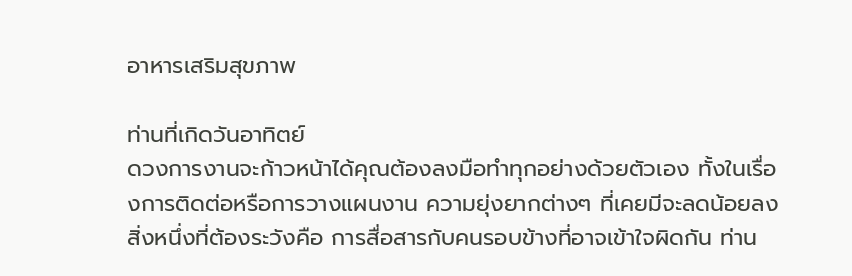อาหารเสริมสุขภาพ

ท่านที่เกิดวันอาทิตย์
ดวงการงานจะก้าวหน้าได้คุณต้องลงมือทำทุกอย่างด้วยตัวเอง ทั้งในเรื่องการติดต่อหรือการวางแผนงาน ความยุ่งยากต่างๆ ที่เคยมีจะลดน้อยลง สิ่งหนึ่งที่ต้องระวังคือ การสื่อสารกับคนรอบข้างที่อาจเข้าใจผิดกัน ท่าน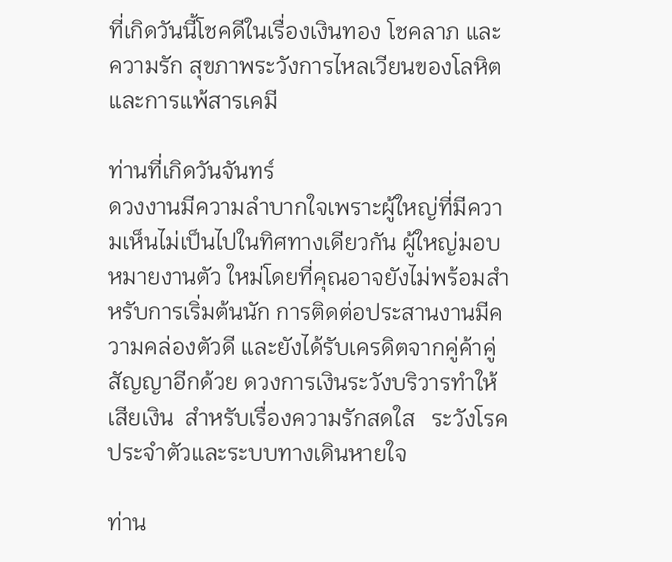ที่เกิดวันนี้โชคดีในเรื่องเงินทอง โชคลาภ และความรัก สุขภาพระวังการไหลเวียนของโลหิตและการแพ้สารเคมี

ท่านที่เกิดวันจันทร์
ดวงงานมีความลำบากใจเพราะผู้ใหญ่ที่มีความเห็นไม่เป็นไปในทิศทางเดียวกัน ผู้ใหญ่มอบหมายงานตัว ใหม่โดยที่คุณอาจยังไม่พร้อมสำหรับการเริ่มต้นนัก การติดต่อประสานงานมีความคล่องตัวดี และยังได้รับเครดิตจากคู่ค้าคู่สัญญาอีกด้วย ดวงการเงินระวังบริวารทำให้เสียเงิน  สำหรับเรื่องความรักสดใส   ระวังโรคประจำตัวและระบบทางเดินหายใจ

ท่าน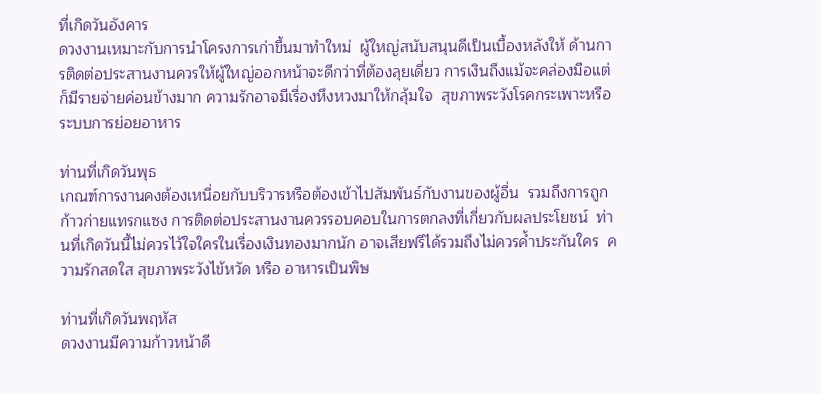ที่เกิดวันอังคาร
ดวงงานเหมาะกับการนำโครงการเก่าขี้นมาทำใหม่  ผู้ใหญ่สนับสนุนดีเป็นเบื้องหลังให้ ด้านการติดต่อประสานงานควรให้ผู้ใหญ่ออกหน้าจะดีกว่าที่ต้องลุยเดี่ยว การเงินถึงแม้จะคล่องมือแต่ก็มีรายจ่ายค่อนข้างมาก ความรักอาจมีเรื่องหึงหวงมาให้กลุ้มใจ  สุขภาพระวังโรคกระเพาะหรือระบบการย่อยอาหาร

ท่านที่เกิดวันพุธ
เกณฑ์การงานคงต้องเหนื่อยกับบริวารหรือต้องเข้าไปสัมพันธ์กับงานของผู้อื่น  รวมถึงการถูกก้าวก่ายแทรกแซง การติดต่อประสานงานควรรอบคอบในการตกลงที่เกี่ยวกับผลประโยชน์  ท่านที่เกิดวันนี้ไม่ควรไว้ใจใครในเรื่องเงินทองมากนัก อาจเสียฟรีได้รวมถึงไม่ควรค้ำประกันใคร  ความรักสดใส สุขภาพระวังไข้หวัด หรือ อาหารเป็นพิษ

ท่านที่เกิดวันพฤหัส
ดวงงานมีความก้าวหน้าดี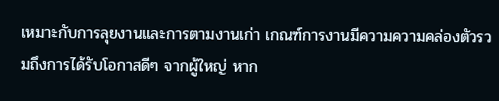เหมาะกับการลุยงานและการตามงานเก่า เกณฑ์การงานมีความความคล่องตัวรวมถึงการได้รับโอกาสดีๆ จากผู้ใหญ่ หาก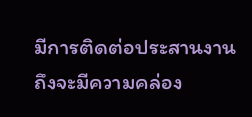มีการติดต่อประสานงานถึงจะมีความคล่อง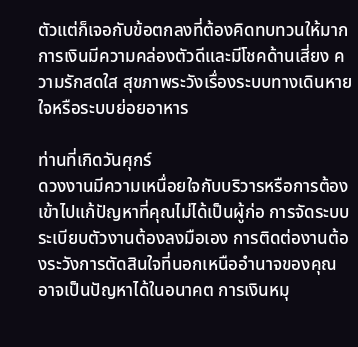ตัวแต่ก็เจอกับข้อตกลงที่ต้องคิดทบทวนให้มาก การเงินมีความคล่องตัวดีและมีโชคด้านเสี่ยง ความรักสดใส สุขภาพระวังเรื่องระบบทางเดินหายใจหรือระบบย่อยอาหาร

ท่านที่เกิดวันศุกร์
ดวงงานมีความเหนื่อยใจกับบริวารหรือการต้องเข้าไปแก้ปัญหาที่คุณไม่ได้เป็นผู้ก่อ การจัดระบบระเบียบตัวงานต้องลงมือเอง การติดต่องานต้องระวังการตัดสินใจที่นอกเหนืออำนาจของคุณอาจเป็นปัญหาได้ในอนาคต การเงินหมุ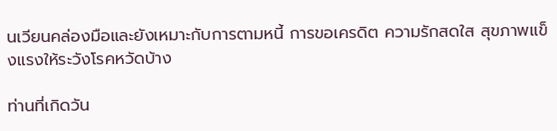นเวียนคล่องมือและยังเหมาะกับการตามหนี้ การขอเครดิต ความรักสดใส สุขภาพแข็งแรงให้ระวังโรคหวัดบ้าง

ท่านที่เกิดวัน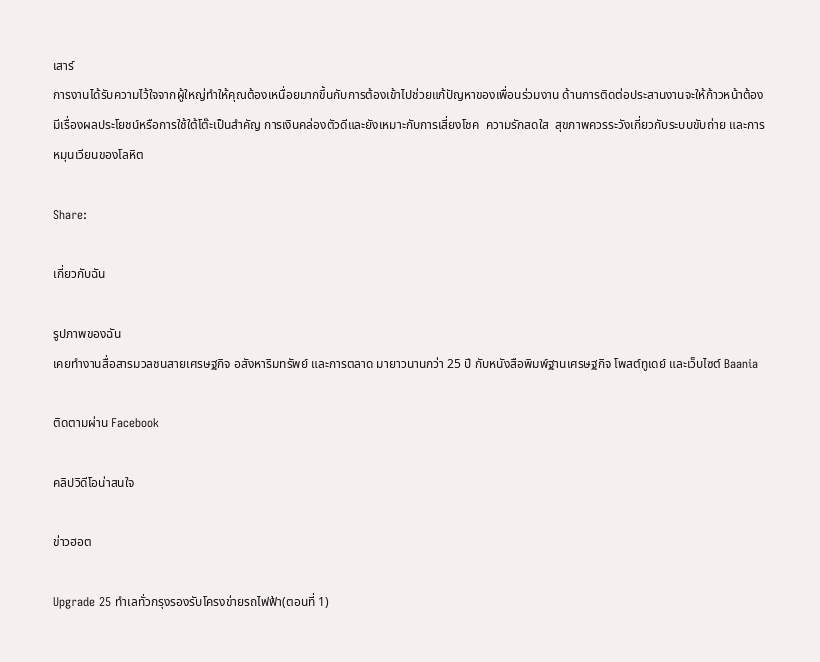เสาร์
การงานได้รับความไว้ใจจากผู้ใหญ่ทำให้คุณต้องเหนื่อยมากขึ้นกับการต้องเข้าไปช่วยแก้ปัญหาของเพื่อนร่วมงาน ด้านการติดต่อประสานงานจะให้ก้าวหน้าต้องมีเรื่องผลประโยชน์หรือการใช้ใต้โต๊ะเป็นสำคัญ การเงินคล่องตัวดีและยังเหมาะกับการเสี่ยงโชค  ความรักสดใส  สุขภาพควรระวังเกี่ยวกับระบบขับถ่าย และการหมุนเวียนของโลหิต

Share:

เกี่ยวกับฉัน

รูปภาพของฉัน
เคยทำงานสื่อสารมวลชนสายเศรษฐกิจ อสังหาริมทรัพย์ และการตลาด มายาวนานกว่า 25 ปี กับหนังสือพิมพ์ฐานเศรษฐกิจ โพสต์ทูเดย์ และเว็บไซต์ Baania

ติดตามผ่าน Facebook

คลิปวิดีโอน่าสนใจ

ข่าวฮอต

Upgrade 25 ทำเลทั่วกรุงรองรับโครงข่ายรถไฟฟ้า(ตอนที่ 1)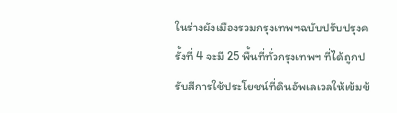ในร่างผังเมืองรวมกรุงเทพฯฉบับปรับปรุงครั้งที่ 4 จะมี 25 พื้นที่ทั่วกรุงเทพฯ ที่ได้ถูกปรับสีการใช้ประโยชน์ที่ดินอัพเลเวลให้เข้มข้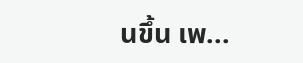นขึ้น เพ...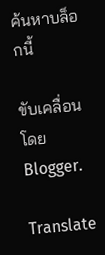ค้นหาบล็อกนี้

ขับเคลื่อนโดย Blogger.

Translate